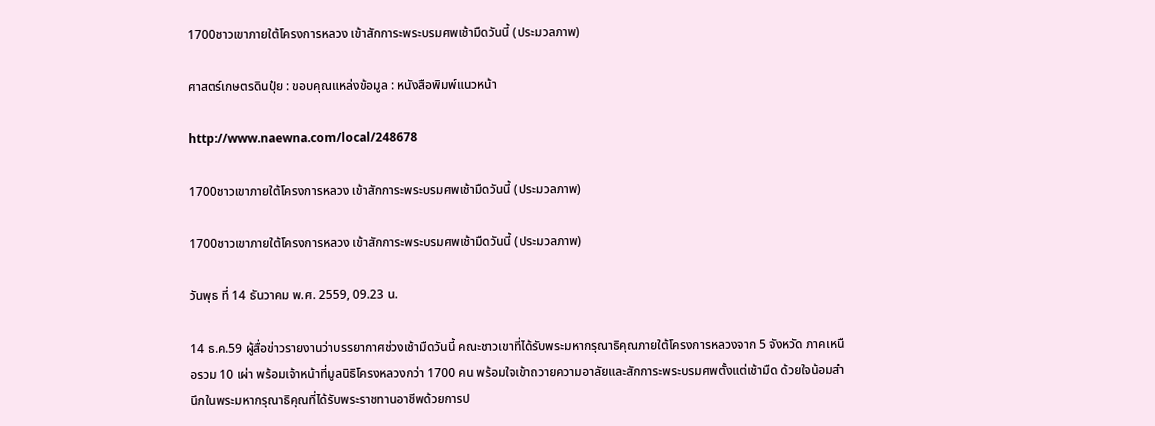1700ชาวเขาภายใต้โครงการหลวง เข้าสักการะพระบรมศพเช้ามืดวันนี้ (ประมวลภาพ)

ศาสตร์เกษตรดินปุ๋ย : ขอบคุณแหล่งข้อมูล : หนังสือพิมพ์แนวหน้า

http://www.naewna.com/local/248678

1700ชาวเขาภายใต้โครงการหลวง เข้าสักการะพระบรมศพเช้ามืดวันนี้ (ประมวลภาพ)

1700ชาวเขาภายใต้โครงการหลวง เข้าสักการะพระบรมศพเช้ามืดวันนี้ (ประมวลภาพ)

วันพุธ ที่ 14 ธันวาคม พ.ศ. 2559, 09.23 น.

14 ธ.ค.59 ผู้สื่อข่าวรายงานว่าบรรยากาศช่วงเช้ามืดวันนี้ คณะชาวเขาที่ได้รับพระมหากรุณาธิคุณภายใต้โครงการหลวงจาก 5 จังหวัด ภาคเหนือรวม 10 เผ่า พร้อมเจ้าหน้าที่มูลนิธิโครงหลวงกว่า 1700 คน พร้อมใจเข้าถวายความอาลัยและสักการะพระบรมศพตั้งแต่เช้ามืด ด้วยใจน้อมสำนึกในพระมหากรุณาธิคุณที่ได้รับพระราชทานอาชีพด้วยการป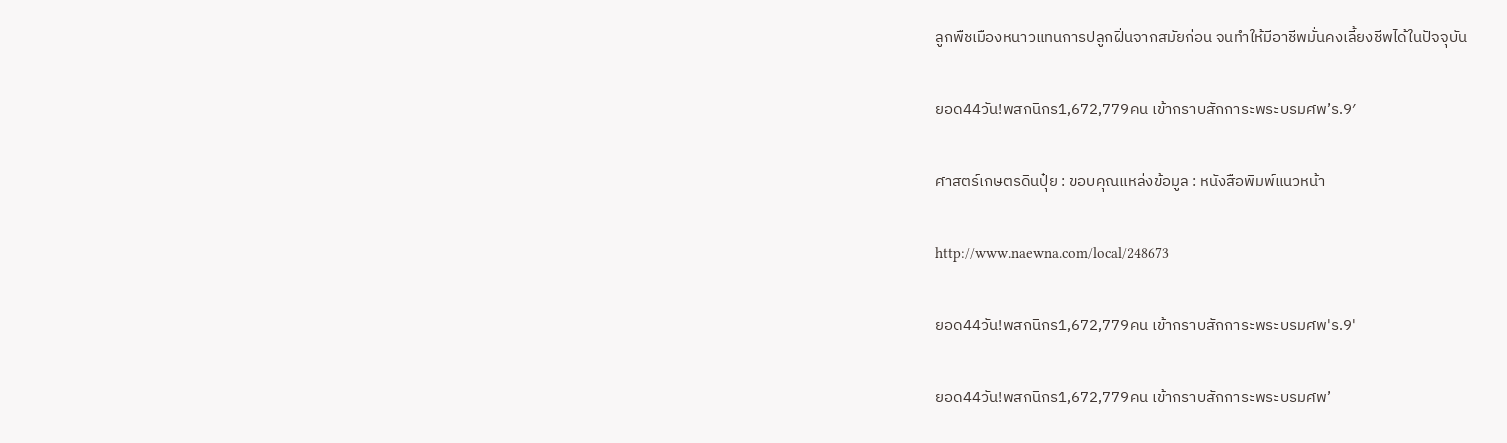ลูกพืชเมืองหนาวแทนการปลูกฝิ่นจากสมัยก่อน จนทำให้มีอาชีพมั่นคงเลี้ยงชีพได้ในปัจจุบัน

ยอด44วัน!พสกนิกร1,672,779คน เข้ากราบสักการะพระบรมศพ’ร.9′

ศาสตร์เกษตรดินปุ๋ย : ขอบคุณแหล่งข้อมูล : หนังสือพิมพ์แนวหน้า

http://www.naewna.com/local/248673

ยอด44วัน!พสกนิกร1,672,779คน เข้ากราบสักการะพระบรมศพ'ร.9'

ยอด44วัน!พสกนิกร1,672,779คน เข้ากราบสักการะพระบรมศพ’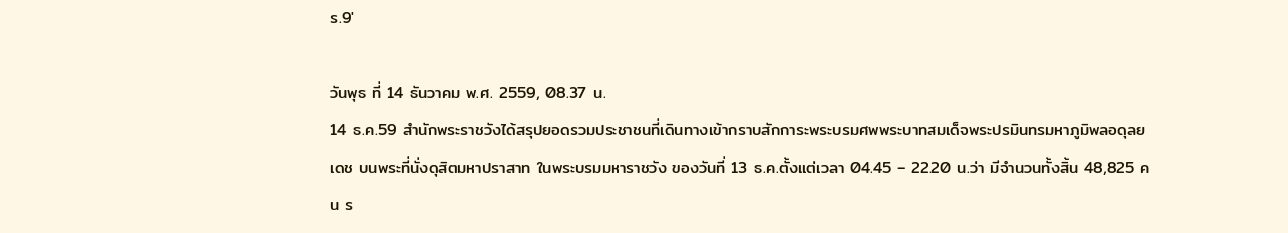ร.9′

วันพุธ ที่ 14 ธันวาคม พ.ศ. 2559, 08.37 น.
14 ธ.ค.59 สำนักพระราชวังได้สรุปยอดรวมประชาชนที่เดินทางเข้ากราบสักการะพระบรมศพพระบาทสมเด็จพระปรมินทรมหาภูมิพลอดุลยเดช บนพระที่นั่งดุสิตมหาปราสาท ในพระบรมมหาราชวัง ของวันที่ 13 ธ.ค.ตั้งแต่เวลา 04.45 – 22.20 น.ว่า มีจำนวนทั้งสิ้น 48,825 คน ร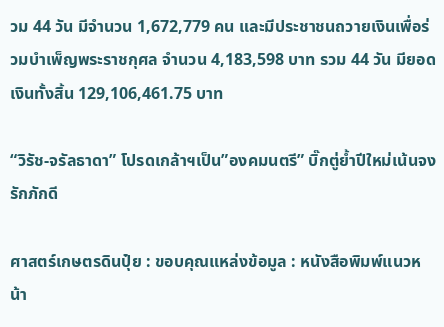วม 44 วัน มีจำนวน 1,672,779 คน และมีประชาชนถวายเงินเพื่อร่วมบำเพ็ญพระราชกุศล จำนวน 4,183,598 บาท รวม 44 วัน มียอดเงินทั้งสิ้น 129,106,461.75 บาท

“วิรัช-จรัลธาดา” โปรดเกล้าฯเป็น”องคมนตรี” บิ๊กตู่ย้ำปีใหม่เน้นจงรักภักดี

ศาสตร์เกษตรดินปุ๋ย : ขอบคุณแหล่งข้อมูล : หนังสือพิมพ์แนวหน้า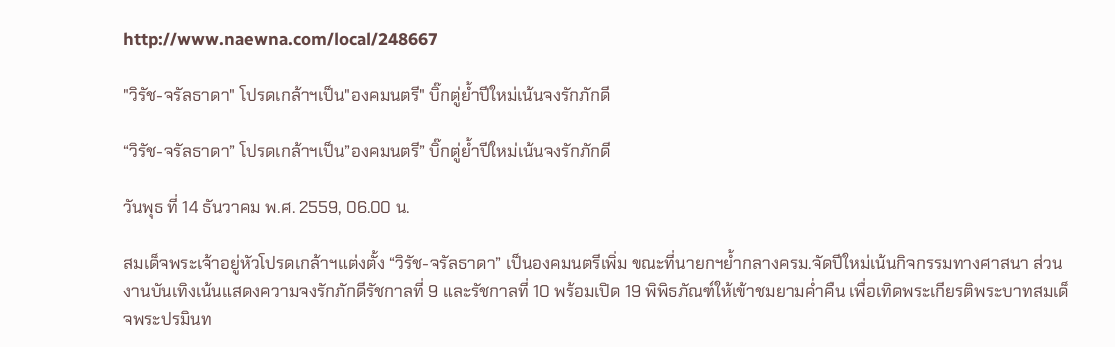http://www.naewna.com/local/248667

"วิรัช-จรัลธาดา" โปรดเกล้าฯเป็น"องคมนตรี" บิ๊กตู่ย้ำปีใหม่เน้นจงรักภักดี

“วิรัช-จรัลธาดา” โปรดเกล้าฯเป็น”องคมนตรี” บิ๊กตู่ย้ำปีใหม่เน้นจงรักภักดี

วันพุธ ที่ 14 ธันวาคม พ.ศ. 2559, 06.00 น.

สมเด็จพระเจ้าอยู่หัวโปรดเกล้าฯแต่งตั้ง “วิรัช-จรัลธาดา” เป็นองคมนตรีเพิ่ม ขณะที่นายกฯย้ำกลางครม.จัดปีใหม่เน้นกิจกรรมทางศาสนา ส่วนงานบันเทิงเน้นแสดงความจงรักภักดีรัชกาลที่ 9 และรัชกาลที่ 10 พร้อมเปิด 19 พิพิธภัณฑ์ให้เข้าชมยามค่ำคืน เพื่อเทิดพระเกียรติพระบาทสมเด็จพระปรมินท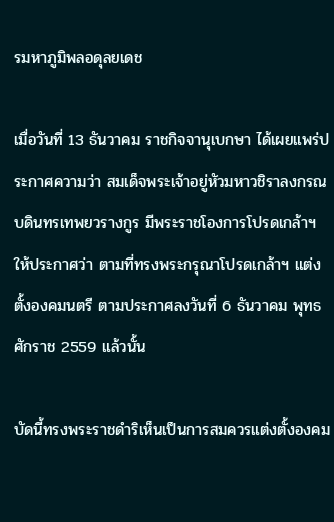รมหาภูมิพลอดุลยเดช

เมื่อวันที่ 13 ธันวาคม ราชกิจจานุเบกษา ได้เผยแพร่ประกาศความว่า สมเด็จพระเจ้าอยู่หัวมหาวชิราลงกรณ บดินทรเทพยวรางกูร มีพระราชโองการโปรดเกล้าฯ ให้ประกาศว่า ตามที่ทรงพระกรุณาโปรดเกล้าฯ แต่งตั้งองคมนตรี ตามประกาศลงวันที่ 6 ธันวาคม พุทธศักราช 2559 แล้วนั้น

บัดนี้ทรงพระราชดําริเห็นเป็นการสมควรแต่งตั้งองคม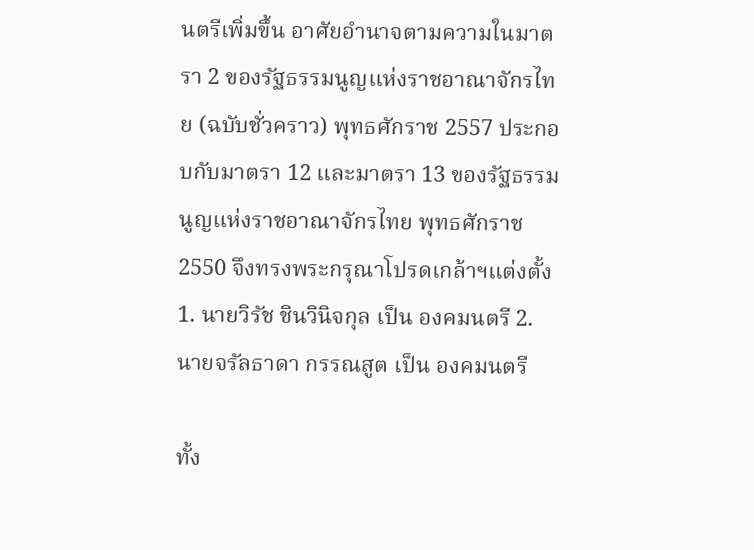นตรีเพิ่มขึ้น อาศัยอํานาจตามความในมาตรา 2 ของรัฐธรรมนูญแห่งราชอาณาจักรไทย (ฉบับชั่วคราว) พุทธศักราช 2557 ประกอบกับมาตรา 12 และมาตรา 13 ของรัฐธรรมนูญแห่งราชอาณาจักรไทย พุทธศักราช 2550 จึงทรงพระกรุณาโปรดเกล้าฯแต่งตั้ง 1. นายวิรัช ชินวินิจกุล เป็น องคมนตรี 2.นายจรัลธาดา กรรณสูต เป็น องคมนตรี

ทั้ง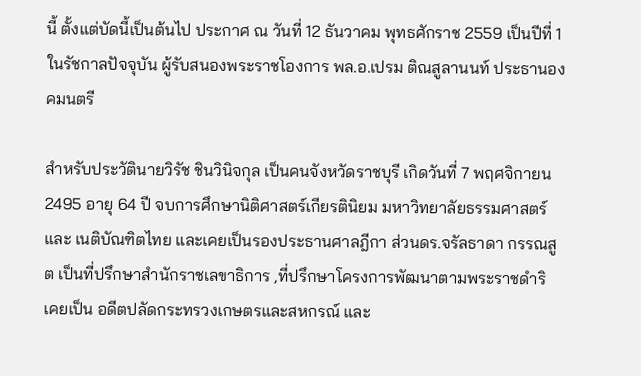นี้ ตั้งแต่บัดนี้เป็นต้นไป ประกาศ ณ วันที่ 12 ธันวาคม พุทธศักราช 2559 เป็นปีที่ 1 ในรัชกาลปัจจุบัน ผู้รับสนองพระราชโองการ พล.อ.เปรม ติณสูลานนท์ ประธานองคมนตรี

สำหรับประวัตินายวิรัช ชินวินิจกุล เป็นคนจังหวัดราชบุรี เกิดวันที่ 7 พฤศจิกายน 2495 อายุ 64 ปี จบการศึกษานิติศาสตร์เกียรตินิยม มหาวิทยาลัยธรรมศาสตร์ และ เนติบัณฑิตไทย และเคยเป็นรองประธานศาลฎีกา ส่วนดร.จรัลธาดา กรรณสูต เป็นที่ปรึกษาสำนักราชเลขาธิการ ,ที่ปรึกษาโครงการพัฒนาตามพระราชดำริ เคยเป็น อดีตปลัดกระทรวงเกษตรและสหกรณ์ และ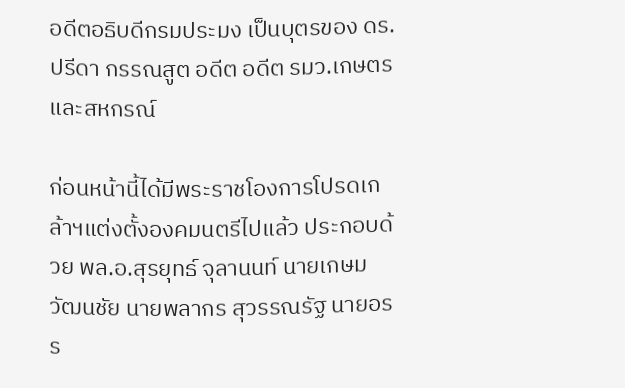อดีตอธิบดีกรมประมง เป็นบุตรของ ดร.ปรีดา กรรณสูต อดีต อดีต รมว.เกษตรและสหกรณ์

ก่อนหน้านี้ได้มีพระราชโองการโปรดเกล้าฯแต่งตั้งองคมนตรีไปแล้ว ประกอบด้วย พล.อ.สุรยุทธ์ จุลานนท์ นายเกษม วัฒนชัย นายพลากร สุวรรณรัฐ นายอรร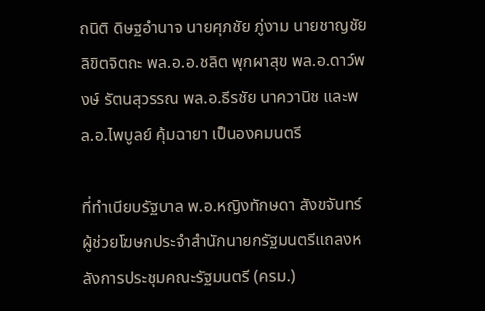ถนิติ ดิษฐอำนาจ นายศุภชัย ภู่งาม นายชาญชัย ลิขิตจิตถะ พล.อ.อ.ชลิต พุกผาสุข พล.อ.ดาว์พงษ์ รัตนสุวรรณ พล.อ.ธีรชัย นาควานิช และพล.อ.ไพบูลย์ คุ้มฉายา เป็นองคมนตรี

ที่ทำเนียบรัฐบาล พ.อ.หญิงทักษดา สังขจันทร์ ผู้ช่วยโฆษกประจำสำนักนายกรัฐมนตรีแถลงหลังการประชุมคณะรัฐมนตรี (ครม.)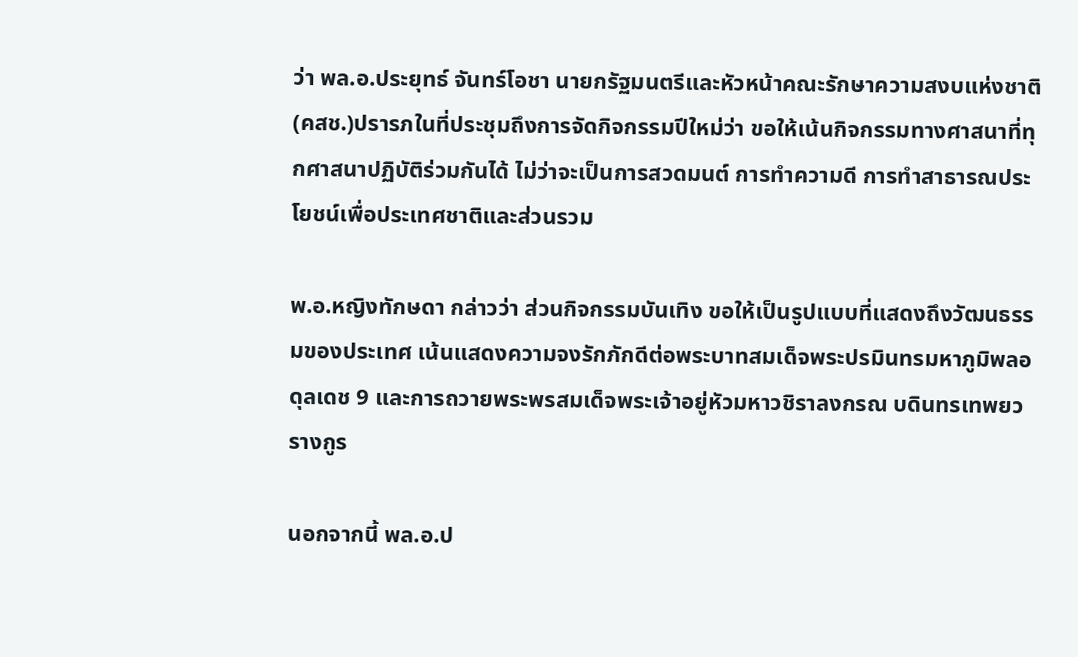ว่า พล.อ.ประยุทธ์ จันทร์โอชา นายกรัฐมนตรีและหัวหน้าคณะรักษาความสงบแห่งชาติ(คสช.)ปรารภในที่ประชุมถึงการจัดกิจกรรมปีใหม่ว่า ขอให้เน้นกิจกรรมทางศาสนาที่ทุกศาสนาปฏิบัติร่วมกันได้ ไม่ว่าจะเป็นการสวดมนต์ การทำความดี การทำสาธารณประโยชน์เพื่อประเทศชาติและส่วนรวม

พ.อ.หญิงทักษดา กล่าวว่า ส่วนกิจกรรมบันเทิง ขอให้เป็นรูปแบบที่แสดงถึงวัฒนธรรมของประเทศ เน้นแสดงความจงรักภักดีต่อพระบาทสมเด็จพระปรมินทรมหาภูมิพลอดุลเดช 9 และการถวายพระพรสมเด็จพระเจ้าอยู่หัวมหาวชิราลงกรณ บดินทรเทพยวรางกูร

นอกจากนี้ พล.อ.ป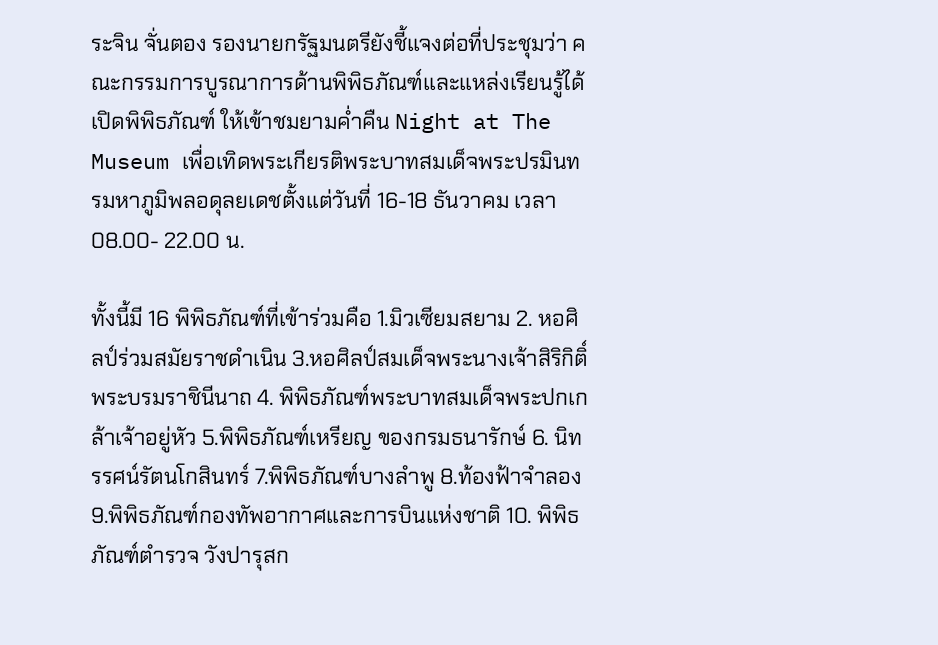ระจิน จั่นตอง รองนายกรัฐมนตรียังชี้แจงต่อที่ประชุมว่า คณะกรรมการบูรณาการด้านพิพิธภัณฑ์และแหล่งเรียนรู้ได้เปิดพิพิธภัณฑ์ ให้เข้าชมยามค่ำคืน Night at The Museum เพื่อเทิดพระเกียรติพระบาทสมเด็จพระปรมินทรมหาภูมิพลอดุลยเดชตั้งแต่วันที่ 16-18 ธันวาคม เวลา 08.00- 22.00 น.

ทั้งนี้มี 16 พิพิธภัณฑ์ที่เข้าร่วมคือ 1.มิวเซียมสยาม 2. หอศิลป์ร่วมสมัยราชดำเนิน 3.หอศิลป์สมเด็จพระนางเจ้าสิริกิติ์ พระบรมราชินีนาถ 4. พิพิธภัณฑ์พระบาทสมเด็จพระปกเกล้าเจ้าอยู่หัว 5.พิพิธภัณฑ์เหรียญ ของกรมธนารักษ์ 6. นิทรรศน์รัตนโกสินทร์ 7.พิพิธภัณฑ์บางลำพู 8.ท้องฟ้าจำลอง 9.พิพิธภัณฑ์กองทัพอากาศและการบินแห่งชาติ 10. พิพิธภัณฑ์ตำรวจ วังปารุสก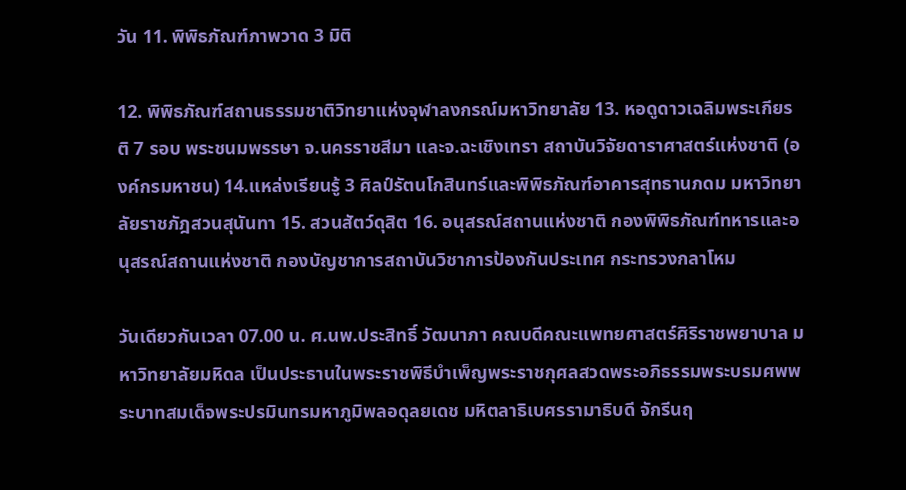วัน 11. พิพิธภัณฑ์ภาพวาด 3 มิติ

12. พิพิธภัณฑ์สถานธรรมชาติวิทยาแห่งจุฬาลงกรณ์มหาวิทยาลัย 13. หอดูดาวเฉลิมพระเกียรติ 7 รอบ พระชนมพรรษา จ.นครราชสีมา และจ.ฉะเชิงเทรา สถาบันวิจัยดาราศาสตร์แห่งชาติ (องค์กรมหาชน) 14.แหล่งเรียนรู้ 3 ศิลป์รัตนโกสินทร์และพิพิธภัณฑ์อาคารสุทธานภดม มหาวิทยาลัยราชภัฎสวนสุนันทา 15. สวนสัตว์ดุสิต 16. อนุสรณ์สถานแห่งชาติ กองพิพิธภัณฑ์ทหารและอนุสรณ์สถานแห่งชาติ กองบัญชาการสถาบันวิชาการป้องกันประเทศ กระทรวงกลาโหม

วันเดียวกันเวลา 07.00 น. ศ.นพ.ประสิทธิ์ วัฒนาภา คณบดีคณะแพทยศาสตร์ศิริราชพยาบาล มหาวิทยาลัยมหิดล เป็นประธานในพระราชพิธีบำเพ็ญพระราชกุศลสวดพระอภิธรรมพระบรมศพพระบาทสมเด็จพระปรมินทรมหาภูมิพลอดุลยเดช มหิตลาธิเบศรรามาธิบดี จักรีนฤ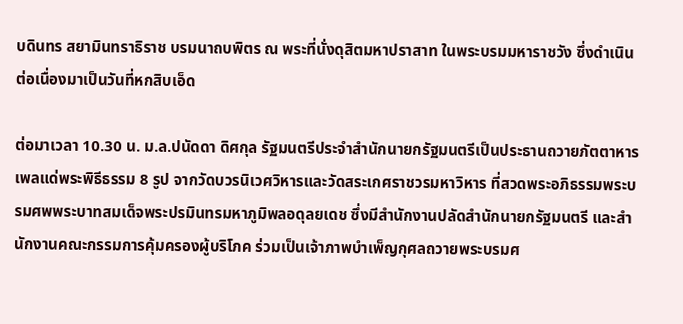บดินทร สยามินทราธิราช บรมนาถบพิตร ณ พระที่นั่งดุสิตมหาปราสาท ในพระบรมมหาราชวัง ซึ่งดำเนินต่อเนื่องมาเป็นวันที่หกสิบเอ็ด

ต่อมาเวลา 10.30 น. ม.ล.ปนัดดา ดิศกุล รัฐมนตรีประจำสำนักนายกรัฐมนตรีเป็นประธานถวายภัตตาหารเพลแด่พระพิธีธรรม 8 รูป จากวัดบวรนิเวศวิหารและวัดสระเกศราชวรมหาวิหาร ที่สวดพระอภิธรรมพระบรมศพพระบาทสมเด็จพระปรมินทรมหาภูมิพลอดุลยเดช ซึ่งมีสำนักงานปลัดสำนักนายกรัฐมนตรี และสำนักงานคณะกรรมการคุ้มครองผู้บริโภค ร่วมเป็นเจ้าภาพบำเพ็ญกุศลถวายพระบรมศ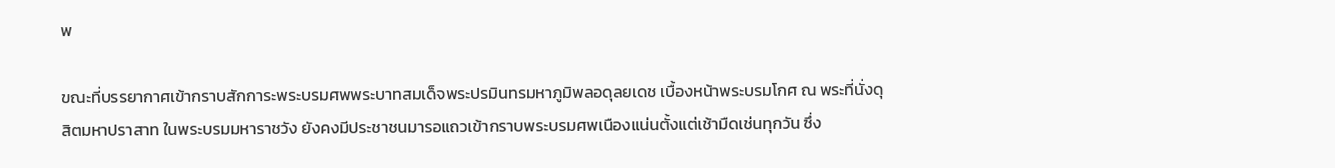พ

ขณะที่บรรยากาศเข้ากราบสักการะพระบรมศพพระบาทสมเด็จพระปรมินทรมหาภูมิพลอดุลยเดช เบื้องหน้าพระบรมโกศ ณ พระที่นั่งดุสิตมหาปราสาท ในพระบรมมหาราชวัง ยังคงมีประชาชนมารอแถวเข้ากราบพระบรมศพเนืองแน่นตั้งแต่เช้ามืดเช่นทุกวัน ซึ่ง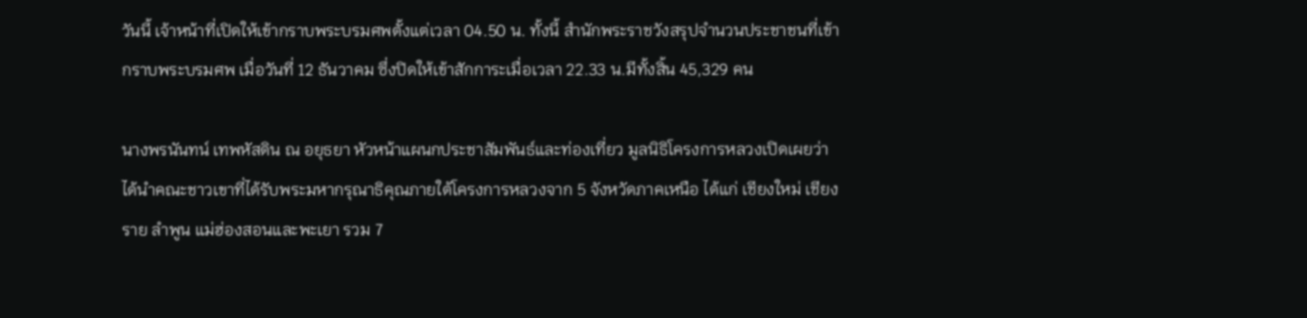วันนี้ เจ้าหน้าที่เปิดให้เข้ากราบพระบรมศพตั้งแต่เวลา 04.50 น. ทั้งนี้ สำนักพระราชวังสรุปจำนวนประชาชนที่เข้ากราบพระบรมศพ เมื่อวันที่ 12 ธันวาคม ซึ่งปิดให้เข้าสักการะเมื่อเวลา 22.33 น.มีทั้งสิ้น 45,329 คน

นางพรนันทน์ เทพหัสดิน ณ อยุธยา หัวหน้าแผนกประชาสัมพันธ์และท่องเที่ยว มูลนิธิโครงการหลวงเปิดเผยว่า ได้นำคณะชาวเขาที่ได้รับพระมหากรุณาธิคุณภายใต้โครงการหลวงจาก 5 จังหวัดภาคเหนือ ได้แก่ เชียงใหม่ เชียงราย ลำพูน แม่ฮ่องสอนและพะเยา รวม 7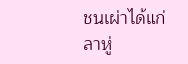ชนเผ่าได้แก่ ลาหู่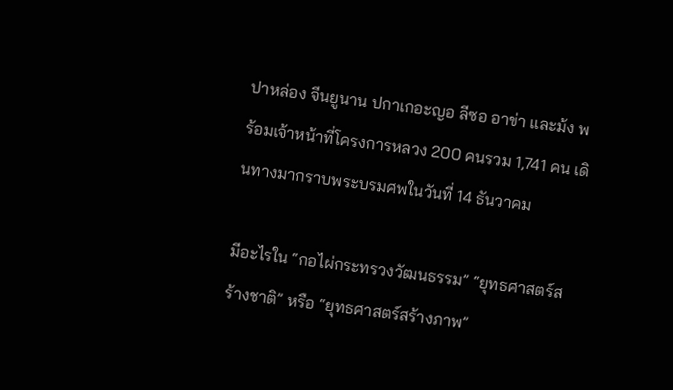ปาหล่อง จีนยูนาน ปกาเกอะญอ ลีซอ อาข่า และม้ง พร้อมเจ้าหน้าที่โครงการหลวง 200 คนรวม 1,741 คน เดินทางมากราบพระบรมศพในวันที่ 14 ธันวาคม

มีอะไรใน “กอไผ่กระทรวงวัฒนธรรม” “ยุทธศาสตร์สร้างชาติ” หรือ “ยุทธศาสตร์สร้างภาพ”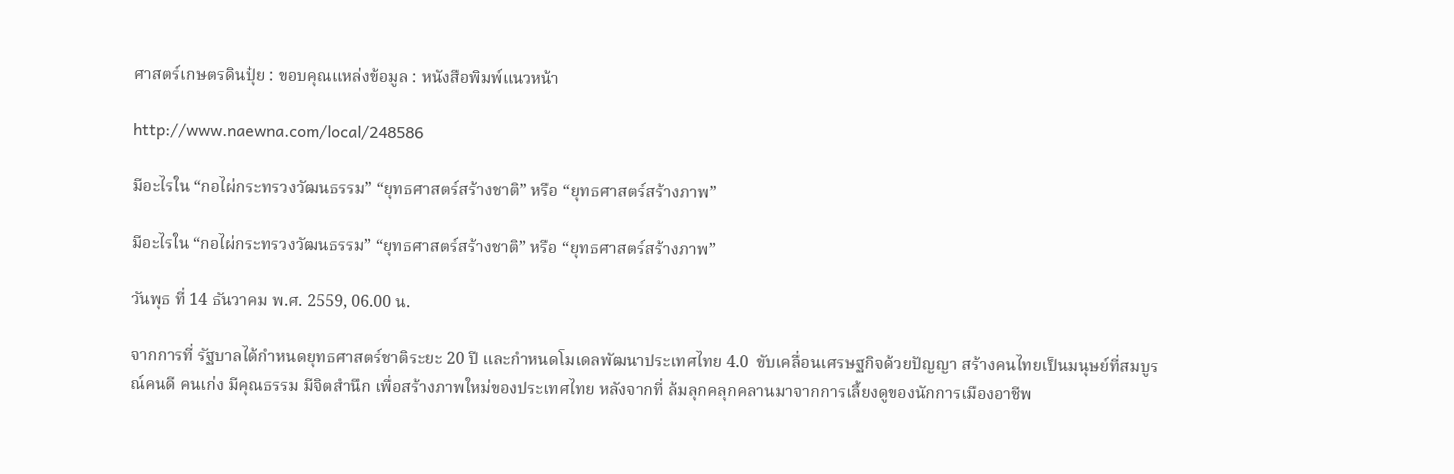ศาสตร์เกษตรดินปุ๋ย : ขอบคุณแหล่งข้อมูล : หนังสือพิมพ์แนวหน้า

http://www.naewna.com/local/248586

มีอะไรใน “กอไผ่กระทรวงวัฒนธรรม” “ยุทธศาสตร์สร้างชาติ” หรือ “ยุทธศาสตร์สร้างภาพ”

มีอะไรใน “กอไผ่กระทรวงวัฒนธรรม” “ยุทธศาสตร์สร้างชาติ” หรือ “ยุทธศาสตร์สร้างภาพ”

วันพุธ ที่ 14 ธันวาคม พ.ศ. 2559, 06.00 น.

จากการที่ รัฐบาลได้กำหนดยุทธศาสตร์ชาติระยะ 20 ปี และกำหนดโมเดลพัฒนาประเทศไทย 4.0  ขับเคลื่อนเศรษฐกิจด้วยปัญญา สร้างคนไทยเป็นมนุษย์ที่สมบูรณ์คนดี คนเก่ง มีคุณธรรม มีจิตสำนึก เพื่อสร้างภาพใหม่ของประเทศไทย หลังจากที่ ล้มลุกคลุกคลานมาจากการเลี้ยงดูของนักการเมืองอาชีพ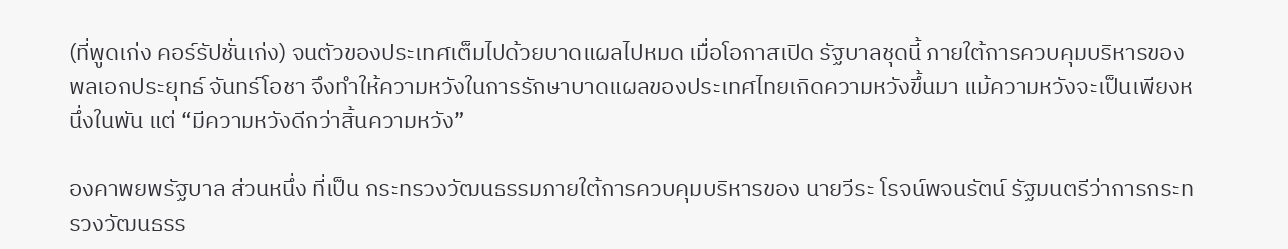(ที่พูดเก่ง คอร์รัปชั่นเก่ง) จนตัวของประเทศเต็มไปด้วยบาดแผลไปหมด เมื่อโอกาสเปิด รัฐบาลชุดนี้ ภายใต้การควบคุมบริหารของ พลเอกประยุทธ์ จันทร์โอชา จึงทำให้ความหวังในการรักษาบาดแผลของประเทศไทยเกิดความหวังขึ้นมา แม้ความหวังจะเป็นเพียงหนึ่งในพัน แต่ “มีความหวังดีกว่าสิ้นความหวัง”

องคาพยพรัฐบาล ส่วนหนึ่ง ที่เป็น กระทรวงวัฒนธรรมภายใต้การควบคุมบริหารของ นายวีระ โรจน์พจนรัตน์ รัฐมนตรีว่าการกระทรวงวัฒนธรร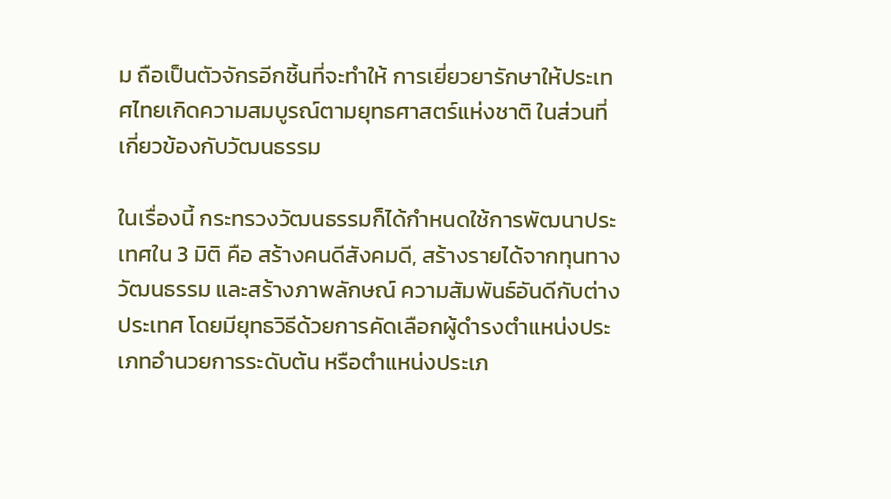ม ถือเป็นตัวจักรอีกชิ้นที่จะทำให้ การเยี่ยวยารักษาให้ประเทศไทยเกิดความสมบูรณ์ตามยุทธศาสตร์แห่งชาติ ในส่วนที่เกี่ยวข้องกับวัฒนธรรม

ในเรื่องนี้ กระทรวงวัฒนธรรมก็ได้กำหนดใช้การพัฒนาประเทศใน 3 มิติ คือ สร้างคนดีสังคมดี, สร้างรายได้จากทุนทางวัฒนธรรม และสร้างภาพลักษณ์ ความสัมพันธ์อันดีกับต่างประเทศ โดยมียุทธวิธีด้วยการคัดเลือกผู้ดำรงตำแหน่งประเภทอำนวยการระดับต้น หรือตำแหน่งประเภ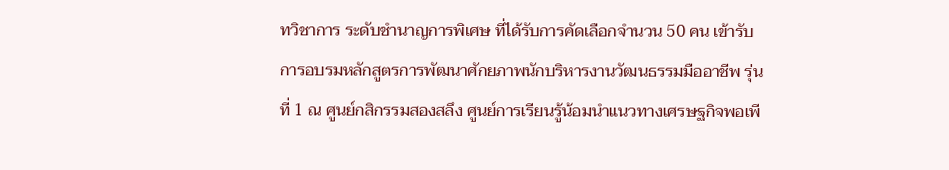ทวิชาการ ระดับชำนาญการพิเศษ ที่ได้รับการคัดเลือกจำนวน 50 คน เข้ารับการอบรมหลักสูตรการพัฒนาศักยภาพนักบริหารงานวัฒนธรรมมืออาชีพ รุ่นที่ 1 ณ ศูนย์กสิกรรมสองสลึง ศูนย์การเรียนรู้น้อมนำแนวทางเศรษฐกิจพอเพี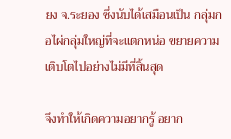ยง จ.ระยอง ซึ่งนับได้เสมือนเป็น กลุ่มกอไผ่กลุ่มใหญ่ที่จะแตกหน่อ ขยายความเติบโตไปอย่างไม่มีที่สิ้นสุด

จึงทำให้เกิดความอยากรู้ อยาก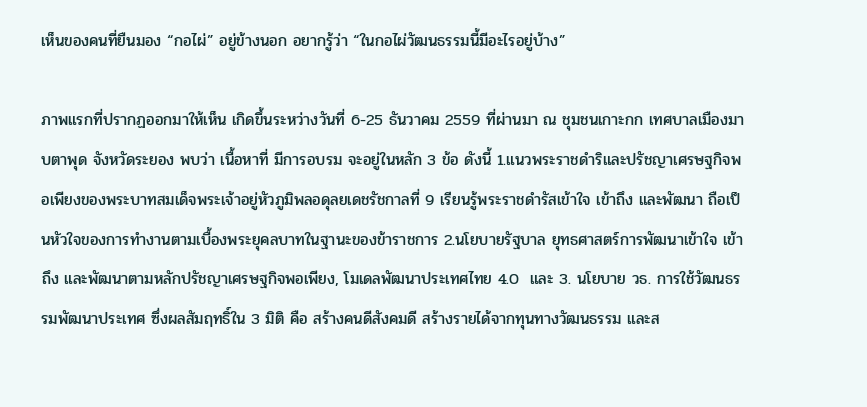เห็นของคนที่ยืนมอง “กอไผ่” อยู่ข้างนอก อยากรู้ว่า “ในกอไผ่วัฒนธรรมนี้มีอะไรอยู่บ้าง”

ภาพแรกที่ปรากฏออกมาให้เห็น เกิดขึ้นระหว่างวันที่ 6-25 ธันวาคม 2559 ที่ผ่านมา ณ ชุมชนเกาะกก เทศบาลเมืองมาบตาพุด จังหวัดระยอง พบว่า เนื้อหาที่ มีการอบรม จะอยู่ในหลัก 3 ข้อ ดังนี้ 1.แนวพระราชดำริและปรัชญาเศรษฐกิจพอเพียงของพระบาทสมเด็จพระเจ้าอยู่หัวภูมิพลอดุลยเดชรัชกาลที่ 9 เรียนรู้พระราชดำรัสเข้าใจ เข้าถึง และพัฒนา ถือเป็นหัวใจของการทำงานตามเบื้องพระยุคลบาทในฐานะของข้าราชการ 2.นโยบายรัฐบาล ยุทธศาสตร์การพัฒนาเข้าใจ เข้าถึง และพัฒนาตามหลักปรัชญาเศรษฐกิจพอเพียง, โมเดลพัฒนาประเทศไทย 4.0  และ 3. นโยบาย วธ. การใช้วัฒนธรรมพัฒนาประเทศ ซึ่งผลสัมฤทธิ์ใน 3 มิติ คือ สร้างคนดีสังคมดี สร้างรายได้จากทุนทางวัฒนธรรม และส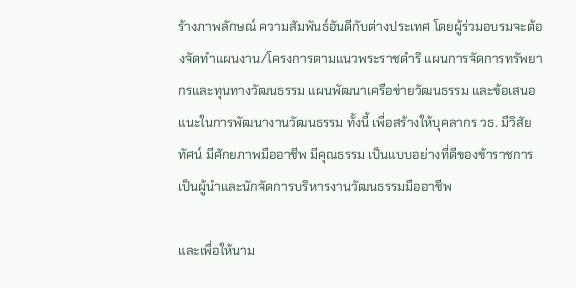ร้างภาพลักษณ์ ความสัมพันธ์อันดีกับต่างประเทศ โดยผู้ร่วมอบรมจะต้องจัดทำแผนงาน/โครงการตามแนวพระราชดำริ แผนการจัดการทรัพยากรและทุนทางวัฒนธรรม แผนพัฒนาเครือข่ายวัฒนธรรม และข้อเสนอแนะในการพัฒนางานวัฒนธรรม ทั้งนี้ เพื่อสร้างให้บุคลากร วธ. มีวิสัยทัศน์ มีศักยภาพมืออาชีพ มีคุณธรรม เป็นแบบอย่างที่ดีของข้าราชการ เป็นผู้นำและนักจัดการบริหารงานวัฒนธรรมมืออาชีพ

และเพื่อให้นาม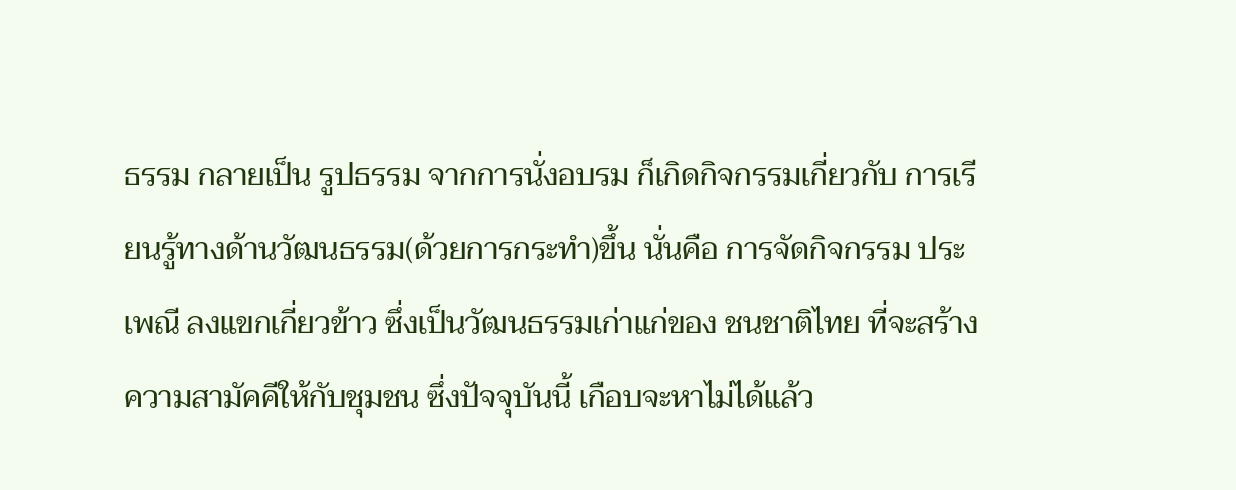ธรรม กลายเป็น รูปธรรม จากการนั่งอบรม ก็เกิดกิจกรรมเกี่ยวกับ การเรียนรู้ทางด้านวัฒนธรรม(ด้วยการกระทำ)ขึ้น นั่นคือ การจัดกิจกรรม ประเพณี ลงแขกเกี่ยวข้าว ซึ่งเป็นวัฒนธรรมเก่าแก่ของ ชนชาติไทย ที่จะสร้างความสามัคคีให้กับชุมชน ซึ่งปัจจุบันนี้ เกือบจะหาไม่ได้แล้ว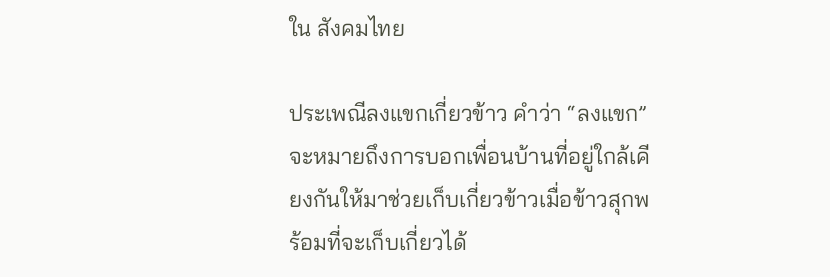ใน สังคมไทย

ประเพณีลงแขกเกี่ยวข้าว คำว่า “ลงแขก” จะหมายถึงการบอกเพื่อนบ้านที่อยู่ใกล้เคียงกันให้มาช่วยเก็บเกี่ยวข้าวเมื่อข้าวสุกพร้อมที่จะเก็บเกี่ยวได้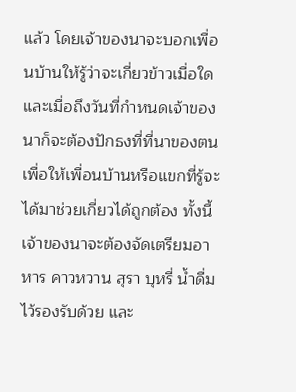แล้ว โดยเจ้าของนาจะบอกเพื่อนบ้านให้รู้ว่าจะเกี่ยวข้าวเมื่อใด และเมื่อถึงวันที่กำหนดเจ้าของนาก็จะต้องปักธงที่ที่นาของตนเพื่อให้เพื่อนบ้านหรือแขกที่รู้จะได้มาช่วยเกี่ยวได้ถูกต้อง ทั้งนี้เจ้าของนาจะต้องจัดเตรียมอาหาร คาวหวาน สุรา บุหรี่ น้ำดื่ม ไว้รองรับด้วย และ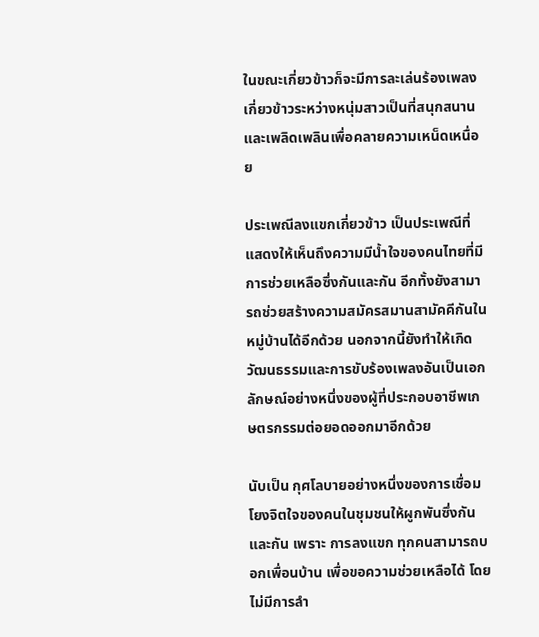ในขณะเกี่ยวข้าวก็จะมีการละเล่นร้องเพลงเกี่ยวข้าวระหว่างหนุ่มสาวเป็นที่สนุกสนานและเพลิดเพลินเพื่อคลายความเหน็ดเหนื่อย

ประเพณีลงแขกเกี่ยวข้าว เป็นประเพณีที่แสดงให้เห็นถึงความมีน้ำใจของคนไทยที่มีการช่วยเหลือซึ่งกันและกัน อีกทั้งยังสามารถช่วยสร้างความสมัครสมานสามัคคีกันในหมู่บ้านได้อีกด้วย นอกจากนี้ยังทำให้เกิดวัฒนธรรมและการขับร้องเพลงอันเป็นเอกลักษณ์อย่างหนึ่งของผู้ที่ประกอบอาชีพเกษตรกรรมต่อยอดออกมาอีกด้วย

นับเป็น กุศโลบายอย่างหนึ่งของการเชื่อมโยงจิตใจของคนในชุมชนให้ผูกพันซึ่งกันและกัน เพราะ การลงแขก ทุกคนสามารถบอกเพื่อนบ้าน เพื่อขอความช่วยเหลือได้ โดยไม่มีการลำ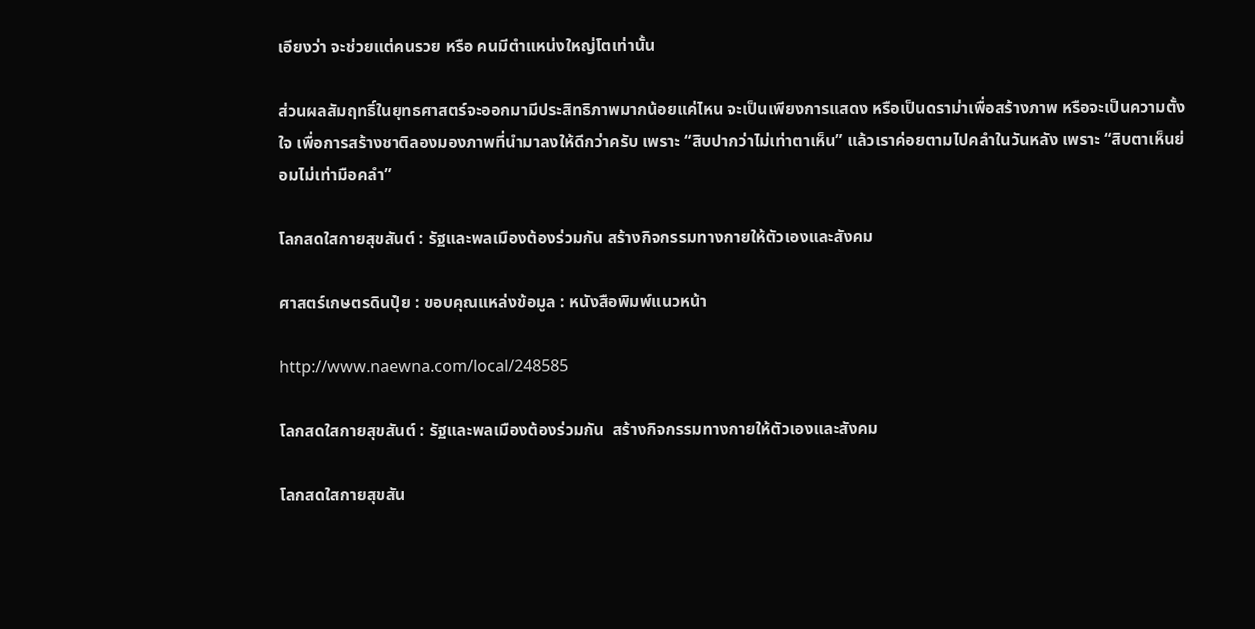เอียงว่า จะช่วยแต่คนรวย หรือ คนมีตำแหน่งใหญ่โตเท่านั้น

ส่วนผลสัมฤทธิ์ในยุทธศาสตร์จะออกมามีประสิทธิภาพมากน้อยแค่ไหน จะเป็นเพียงการแสดง หรือเป็นดราม่าเพื่อสร้างภาพ หรือจะเป็นความตั้งใจ เพื่อการสร้างชาติลองมองภาพที่นำมาลงให้ดีกว่าครับ เพราะ “สิบปากว่าไม่เท่าตาเห็น” แล้วเราค่อยตามไปคลำในวันหลัง เพราะ “สิบตาเห็นย่อมไม่เท่ามือคลำ”

โลกสดใสกายสุขสันต์ : รัฐและพลเมืองต้องร่วมกัน สร้างกิจกรรมทางกายให้ตัวเองและสังคม

ศาสตร์เกษตรดินปุ๋ย : ขอบคุณแหล่งข้อมูล : หนังสือพิมพ์แนวหน้า

http://www.naewna.com/local/248585

โลกสดใสกายสุขสันต์ : รัฐและพลเมืองต้องร่วมกัน  สร้างกิจกรรมทางกายให้ตัวเองและสังคม

โลกสดใสกายสุขสัน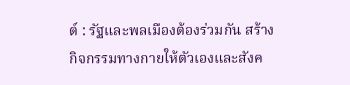ต์ : รัฐและพลเมืองต้องร่วมกัน สร้างกิจกรรมทางกายให้ตัวเองและสังค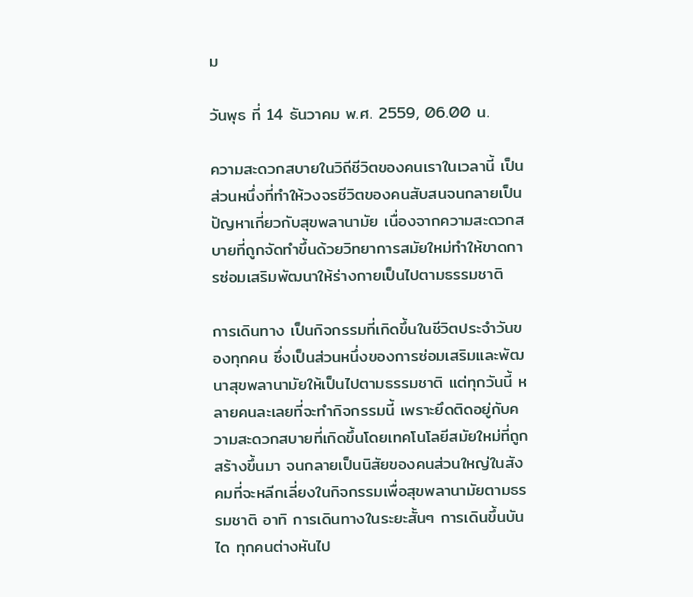ม

วันพุธ ที่ 14 ธันวาคม พ.ศ. 2559, 06.00 น.

ความสะดวกสบายในวิถีชีวิตของคนเราในเวลานี้ เป็นส่วนหนึ่งที่ทำให้วงจรชีวิตของคนสับสนจนกลายเป็นปัญหาเกี่ยวกับสุขพลานามัย เนื่องจากความสะดวกสบายที่ถูกจัดทำขึ้นด้วยวิทยาการสมัยใหม่ทำให้ขาดการซ่อมเสริมพัฒนาให้ร่างกายเป็นไปตามธรรมชาติ

การเดินทาง เป็นกิจกรรมที่เกิดขึ้นในชีวิตประจำวันของทุกคน ซึ่งเป็นส่วนหนึ่งของการซ่อมเสริมและพัฒนาสุขพลานามัยให้เป็นไปตามธรรมชาติ แต่ทุกวันนี้ หลายคนละเลยที่จะทำกิจกรรมนี้ เพราะยึดติดอยู่กับความสะดวกสบายที่เกิดขึ้นโดยเทคโนโลยีสมัยใหม่ที่ถูกสร้างขึ้นมา จนกลายเป็นนิสัยของคนส่วนใหญ่ในสังคมที่จะหลีกเลี่ยงในกิจกรรมเพื่อสุขพลานามัยตามธรรมชาติ อาทิ การเดินทางในระยะสั้นๆ การเดินขึ้นบันได ทุกคนต่างหันไป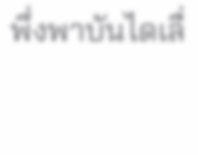พึ่งพาบันไดเลื่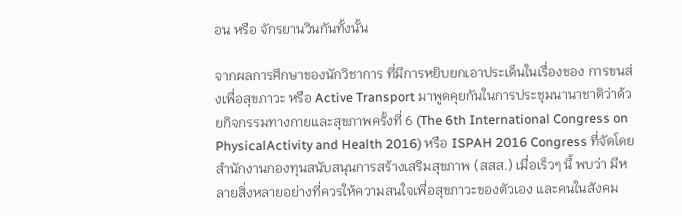อน หรือ จักรยานวินกันทั้งนั้น

จากผลการศึกษาของนักวิชาการ ที่มีการหยิบยกเอาประเด็นในเรื่องของ การขนส่งเพื่อสุขภาวะ หรือ Active Transport มาพูดคุยกันในการประชุมนานาชาติว่าด้วยกิจกรรมทางกายและสุขภาพครั้งที่ 6 (The 6th International Congress on PhysicalActivity and Health 2016) หรือ ISPAH 2016 Congress ที่จัดโดยสำนักงานกองทุนสนับสนุนการสร้างเสริมสุขภาพ (สสส.) เมื่อเร็วๆ นี้ พบว่า มีหลายสิ่งหลายอย่างที่ควรให้ความสนใจเพื่อสุขภาวะของตัวเอง และคนในสังคม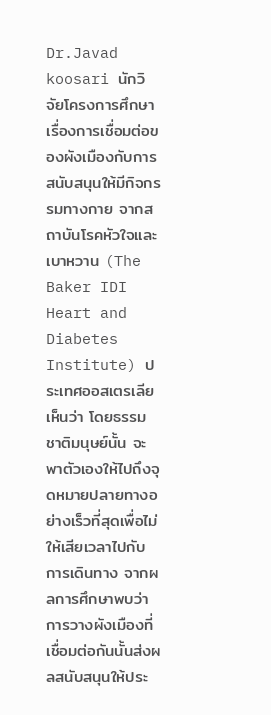Dr.Javad koosari นักวิจัยโครงการศึกษาเรื่องการเชื่อมต่อของผังเมืองกับการสนับสนุนให้มีกิจกรรมทางกาย จากสถาบันโรคหัวใจและเบาหวาน (The Baker IDI Heart and Diabetes Institute) ประเทศออสเตรเลีย เห็นว่า โดยธรรมชาติมนุษย์นั้น จะพาตัวเองให้ไปถึงจุดหมายปลายทางอย่างเร็วที่สุดเพื่อไม่ให้เสียเวลาไปกับการเดินทาง จากผลการศึกษาพบว่า การวางผังเมืองที่เชื่อมต่อกันนั้นส่งผลสนับสนุนให้ประ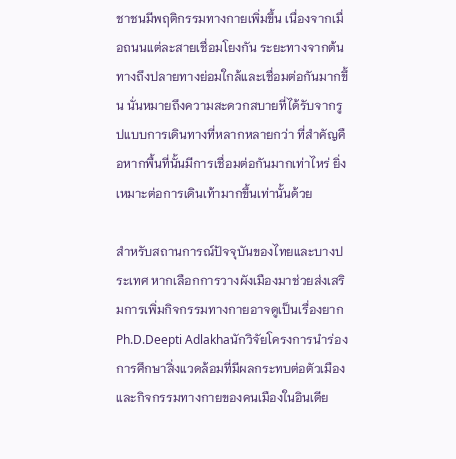ชาชนมีพฤติกรรมทางกายเพิ่มขึ้น เนื่องจากเมื่อถนนแต่ละสายเชื่อมโยงกัน ระยะทางจากต้นทางถึงปลายทางย่อมใกล้และเชื่อมต่อกันมากขึ้น นั่นหมายถึงความสะดวกสบายที่ได้รับจากรูปแบบการเดินทางที่หลากหลายกว่า ที่สำคัญคือหากพื้นที่นั้นมีการเชื่อมต่อกันมากเท่าไหร่ ยิ่งเหมาะต่อการเดินเท้ามากขึ้นเท่านั้นด้วย

สำหรับสถานการณ์ปัจจุบันของไทยและบางประเทศ หากเลือกการวางผังเมืองมาช่วยส่งเสริมการเพิ่มกิจกรรมทางกายอาจดูเป็นเรื่องยาก Ph.D.Deepti Adlakhaนักวิจัยโครงการนำร่องการศึกษาสิ่งแวดล้อมที่มีผลกระทบต่อตัวเมืองและกิจกรรมทางกายของคนเมืองในอินเดีย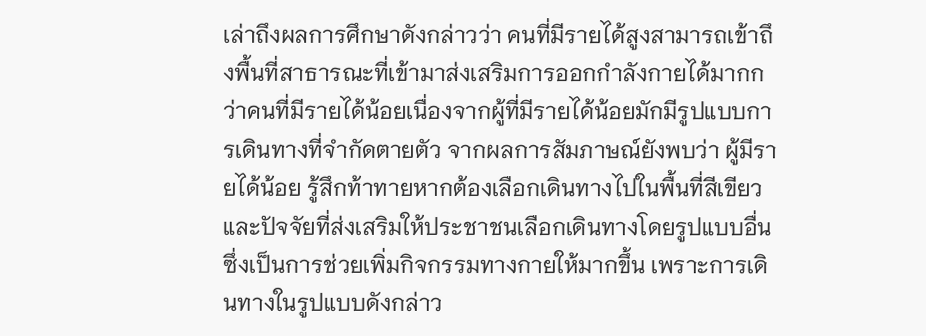เล่าถึงผลการศึกษาดังกล่าวว่า คนที่มีรายได้สูงสามารถเข้าถึงพื้นที่สาธารณะที่เข้ามาส่งเสริมการออกกำลังกายได้มากกว่าคนที่มีรายได้น้อยเนื่องจากผู้ที่มีรายได้น้อยมักมีรูปแบบการเดินทางที่จำกัดตายตัว จากผลการสัมภาษณ์ยังพบว่า ผู้มีรายได้น้อย รู้สึกท้าทายหากต้องเลือกเดินทางไปในพื้นที่สีเขียว และปัจจัยที่ส่งเสริมให้ประชาชนเลือกเดินทางโดยรูปแบบอื่นซึ่งเป็นการช่วยเพิ่มกิจกรรมทางกายให้มากขึ้น เพราะการเดินทางในรูปแบบดังกล่าว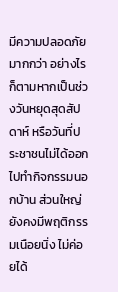มีความปลอดภัยมากกว่า อย่างไรก็ตามหากเป็นช่วงวันหยุดสุดสัปดาห์ หรือวันที่ประชาชนไม่ได้ออกไปทำกิจกรรมนอกบ้าน ส่วนใหญ่ยังคงมีพฤติกรรมเนือยนิ่ง ไม่ค่อยได้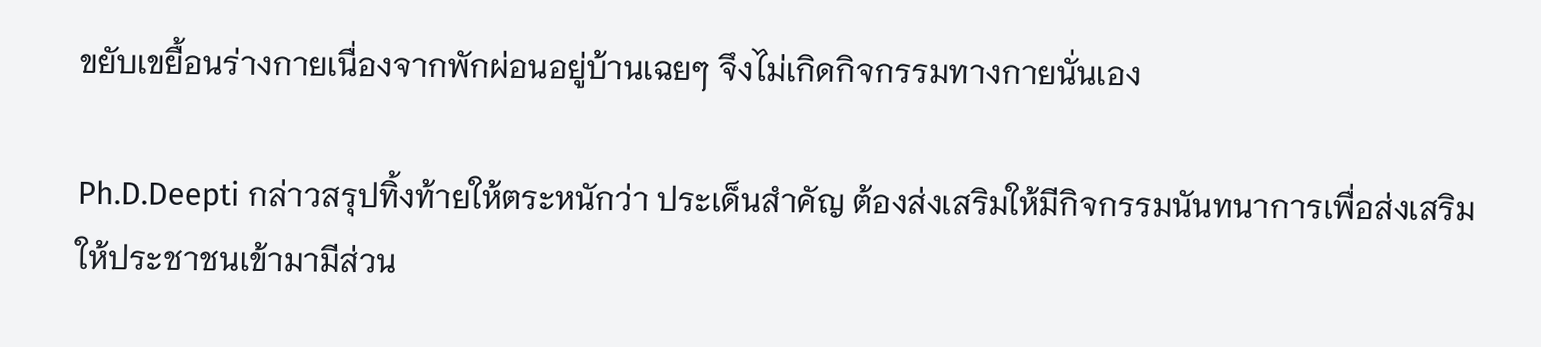ขยับเขยื้อนร่างกายเนื่องจากพักผ่อนอยู่บ้านเฉยๆ จึงไม่เกิดกิจกรรมทางกายนั่นเอง

Ph.D.Deepti กล่าวสรุปทิ้งท้ายให้ตระหนักว่า ประเด็นสำคัญ ต้องส่งเสริมให้มีกิจกรรมนันทนาการเพื่อส่งเสริมให้ประชาชนเข้ามามีส่วน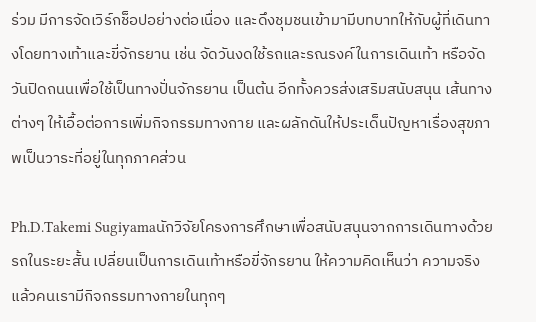ร่วม มีการจัดเวิร์กช็อปอย่างต่อเนื่อง และดึงชุมชนเข้ามามีบทบาทให้กับผู้ที่เดินทางโดยทางเท้าและขี่จักรยาน เช่น จัดวันงดใช้รถและรณรงค์ในการเดินเท้า หรือจัดวันปิดถนนเพื่อใช้เป็นทางปั่นจักรยาน เป็นต้น อีกทั้งควรส่งเสริมสนับสนุน เส้นทางต่างๆ ให้เอื้อต่อการเพิ่มกิจกรรมทางกาย และผลักดันให้ประเด็นปัญหาเรื่องสุขภาพเป็นวาระที่อยู่ในทุกภาคส่วน

Ph.D.Takemi Sugiyamaนักวิจัยโครงการศึกษาเพื่อสนับสนุนจากการเดินทางด้วยรถในระยะสั้น เปลี่ยนเป็นการเดินเท้าหรือขี่จักรยาน ให้ความคิดเห็นว่า ความจริงแล้วคนเรามีกิจกรรมทางกายในทุกๆ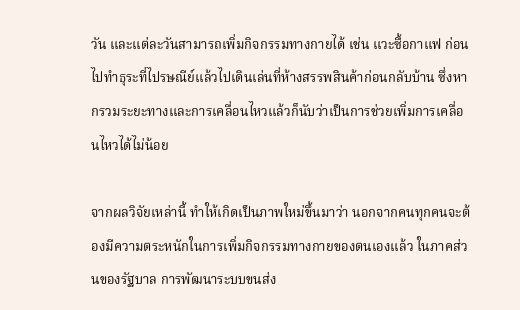วัน และแต่ละวันสามารถเพิ่มกิจกรรมทางกายได้ เช่น แวะซื้อกาแฟ ก่อนไปทำธุระที่ไปรษณีย์แล้วไปเดินเล่นที่ห้างสรรพสินค้าก่อนกลับบ้าน ซึ่งหากรวมระยะทางและการเคลื่อนไหวแล้วก็นับว่าเป็นการช่วยเพิ่มการเคลื่อนไหวได้ไม่น้อย

จากผลวิจัยเหล่านี้ ทำให้เกิดเป็นภาพใหม่ขึ้นมาว่า นอกจากคนทุกคนจะต้องมีความตระหนักในการเพิ่มกิจกรรมทางกายของตนเองแล้ว ในภาคส่วนของรัฐบาล การพัฒนาระบบขนส่ง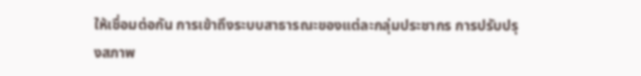ให้เชื่อมต่อกัน การเข้าถึงระบบสาธารณะของแต่ละกลุ่มประชากร การปรับปรุงสภาพ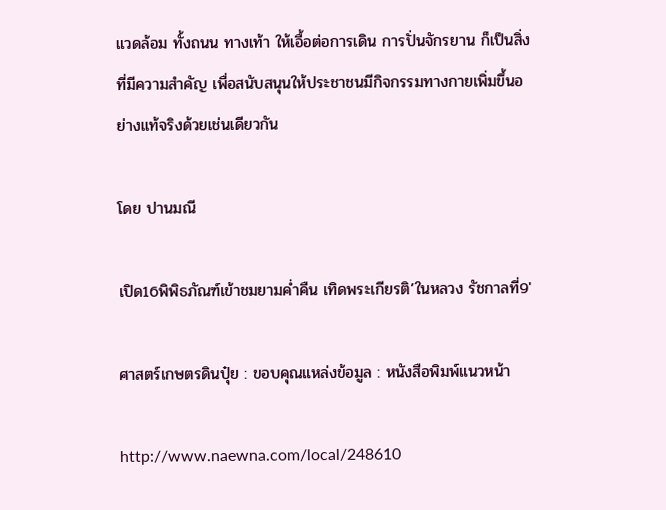แวดล้อม ทั้งถนน ทางเท้า ให้เอื้อต่อการเดิน การปั่นจักรยาน ก็เป็นสิ่งที่มีความสำคัญ เพื่อสนับสนุนให้ประชาชนมีกิจกรรมทางกายเพิ่มขึ้นอย่างแท้จริงด้วยเช่นเดียวกัน

โดย ปานมณี

เปิด16พิพิธภัณฑ์เข้าชมยามค่ำคืน เทิดพระเกียรติ’ในหลวง รัชกาลที่9′

ศาสตร์เกษตรดินปุ๋ย : ขอบคุณแหล่งข้อมูล : หนังสือพิมพ์แนวหน้า

http://www.naewna.com/local/248610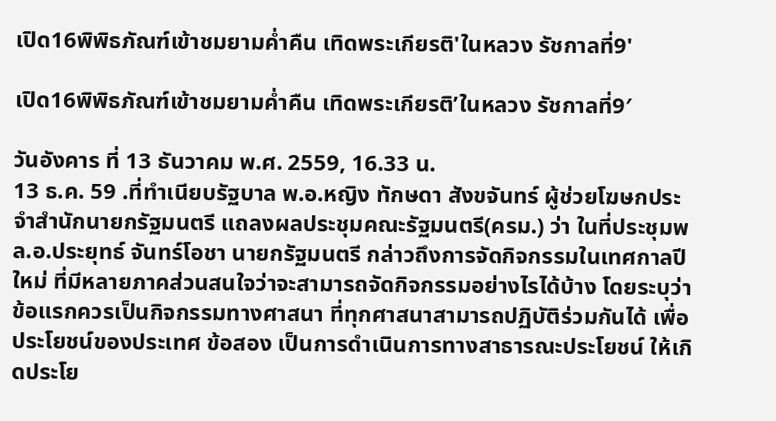เปิด16พิพิธภัณฑ์เข้าชมยามค่ำคืน เทิดพระเกียรติ'ในหลวง รัชกาลที่9'

เปิด16พิพิธภัณฑ์เข้าชมยามค่ำคืน เทิดพระเกียรติ’ในหลวง รัชกาลที่9′

วันอังคาร ที่ 13 ธันวาคม พ.ศ. 2559, 16.33 น.
13 ธ.ค. 59 .ที่ทำเนียบรัฐบาล พ.อ.หญิง ทักษดา สังขจันทร์ ผู้ช่วยโฆษกประจำสำนักนายกรัฐมนตรี แถลงผลประชุมคณะรัฐมนตรี(ครม.) ว่า ในที่ประชุมพล.อ.ประยุทธ์ จันทร์โอชา นายกรัฐมนตรี กล่าวถึงการจัดกิจกรรมในเทศกาลปีใหม่ ที่มีหลายภาคส่วนสนใจว่าจะสามารถจัดกิจกรรมอย่างไรได้บ้าง โดยระบุว่า ข้อแรกควรเป็นกิจกรรมทางศาสนา ที่ทุกศาสนาสามารถปฏิบัติร่วมกันได้ เพื่อประโยชน์ของประเทศ ข้อสอง เป็นการดำเนินการทางสาธารณะประโยชน์ ให้เกิดประโย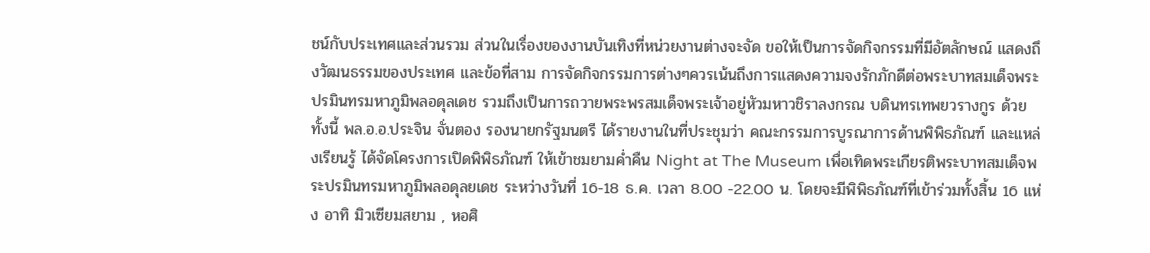ชน์กับประเทศและส่วนรวม ส่วนในเรื่องของงานบันเทิงที่หน่วยงานต่างจะจัด ขอให้เป็นการจัดกิจกรรมที่มีอัตลักษณ์ แสดงถึงวัฒนธรรมของประเทศ และข้อที่สาม การจัดกิจกรรมการต่างๆควรเน้นถึงการแสดงความจงรักภักดีต่อพระบาทสมเด็จพระปรมินทรมหาภูมิพลอดุลเดช รวมถึงเป็นการถวายพระพรสมเด็จพระเจ้าอยู่หัวมหาวชิราลงกรณ บดินทรเทพยวรางกูร ด้วย
ทั้งนี้ พล.อ.อ.ประจิน จั่นตอง รองนายกรัฐมนตรี ได้รายงานในที่ประชุมว่า คณะกรรมการบูรณาการด้านพิพิธภัณฑ์ และแหล่งเรียนรู้ ได้จัดโครงการเปิดพิพิธภัณฑ์ ให้เข้าชมยามค่ำคืน Night at The Museum เพื่อเทิดพระเกียรติพระบาทสมเด็จพระปรมินทรมหาภูมิพลอดุลยเดช ระหว่างวันที่ 16-18 ธ.ค. เวลา 8.00 -22.00 น. โดยจะมีพิพิธภัณฑ์ที่เข้าร่วมทั้งสิ้น 16 แห่ง อาทิ มิวเซียมสยาม , หอศิ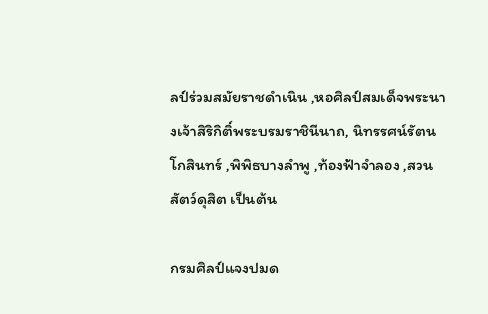ลป์ร่วมสมัยราชดำเนิน ,หอศิลป์สมเด็จพระนางเจ้าสิริกิติ์พระบรมราชินีนาถ, นิทรรศน์รัตนโกสินทร์ ,พิพิธบางลำพู ,ท้องฟ้าจำลอง ,สวนสัตว์ดุสิต เป็นต้น

กรมศิลป์แจงปมด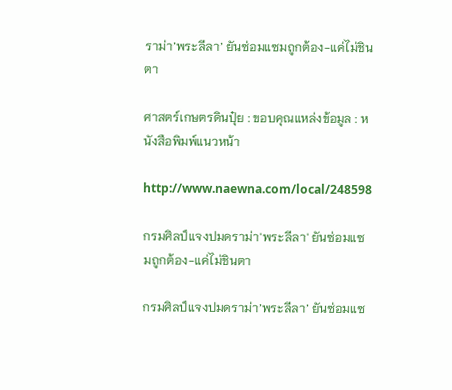ราม่า’พระลีลา’ ยันซ่อมแซมถูกต้อง-แค่ไม่ชินตา

ศาสตร์เกษตรดินปุ๋ย : ขอบคุณแหล่งข้อมูล : หนังสือพิมพ์แนวหน้า

http://www.naewna.com/local/248598

กรมศิลป์แจงปมดราม่า'พระลีลา' ยันซ่อมแซมถูกต้อง-แค่ไม่ชินตา

กรมศิลป์แจงปมดราม่า’พระลีลา’ ยันซ่อมแซ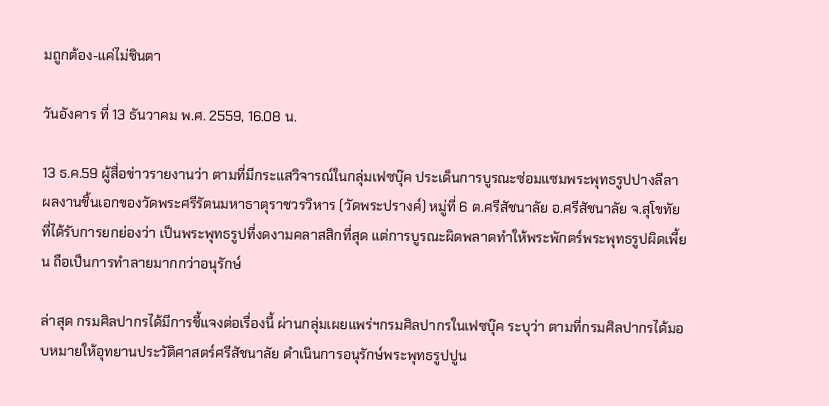มถูกต้อง-แค่ไม่ชินตา

วันอังคาร ที่ 13 ธันวาคม พ.ศ. 2559, 16.08 น.

13 ธ.ค.59 ผู้สื่อข่าวรายงานว่า ตามที่มีกระแสวิจารณ์ในกลุ่มเฟซบุ๊ค ประเด็นการบูรณะซ่อมแซมพระพุทธรูปปางลีลา ผลงานชิ้นเอกของวัดพระศรีรัตนมหาธาตุราชวรวิหาร (วัดพระปรางค์) หมู่ที่ 6 ต.ศรีสัชนาลัย อ.ศรีสัชนาลัย จ.สุโขทัย ที่ได้รับการยกย่องว่า เป็นพระพุทธรูปที่งดงามคลาสสิกที่สุด แต่การบูรณะผิดพลาดทำให้พระพักตร์พระพุทธรูปผิดเพี้ยน ถือเป็นการทำลายมากกว่าอนุรักษ์

ล่าสุด กรมศิลปากรได้มีการชี้แจงต่อเรื่องนี้ ผ่านกลุ่มเผยแพร่ฯกรมศิลปากรในเฟซบุ๊ค ระบุว่า ตามที่กรมศิลปากรได้มอบหมายให้อุทยานประวัติศาสตร์ศรีสัชนาลัย ดำเนินการอนุรักษ์พระพุทธรูปปูน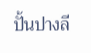ปั้นปางลี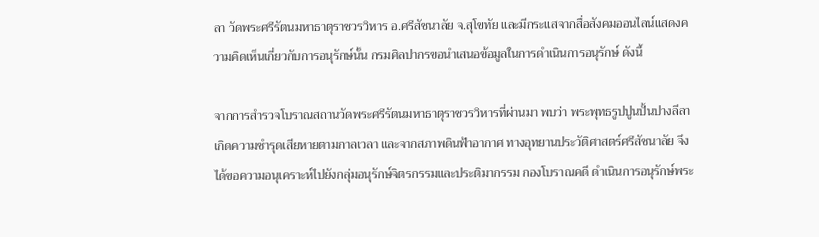ลา วัดพระศรีรัตนมหาธาตุราชวรวิหาร อ.ศรีสัชนาลัย จ.สุโขทัย และมีกระแสจากสื่อสังคมออนไลน์แสดงความคิดเห็นเกี่ยวกับการอนุรักษ์นั้น กรมศิลปากรขอนำเสนอข้อมูลในการดำเนินการอนุรักษ์ ดังนี้

จากการสำรวจโบราณสถานวัดพระศรีรัตนมหาธาตุราชวรวิหารที่ผ่านมา พบว่า พระพุทธรูปปูนปั้นปางลีลาเกิดความชำรุดเสียหายตามกาลเวลา และจากสภาพดินฟ้าอากาศ ทางอุทยานประวัติศาสตร์ศรีสัชนาลัย จึงได้ขอความอนุเคราะห์ไปยังกลุ่มอนุรักษ์จิตรกรรมและประติมากรรม กองโบราณคดี ดำเนินการอนุรักษ์พระ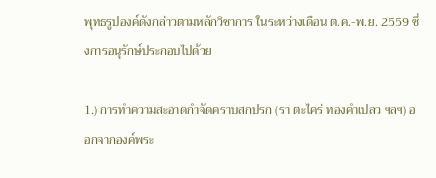พุทธรูปองค์ดังกล่าวตามหลักวิชาการ ในระหว่างเดือน ต.ค.-พ.ย. 2559 ซึ่งการอนุรักษ์ประกอบไปด้วย

1.) การทำความสะอาดกำจัดคราบสกปรก (รา ตะไคร่ ทองคำเปลว ฯลฯ) ออกจากองค์พระ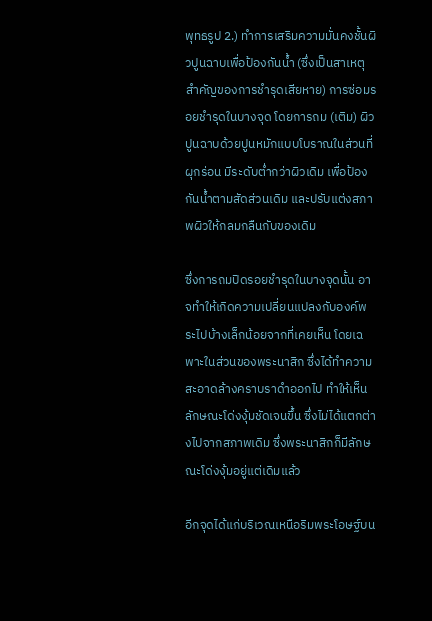พุทธรูป 2.) ทำการเสริมความมั่นคงชั้นผิวปูนฉาบเพื่อป้องกันน้ำ (ซึ่งเป็นสาเหตุสำคัญของการชำรุดเสียหาย) การซ่อมรอยชำรุดในบางจุด โดยการถม (เติม) ผิวปูนฉาบด้วยปูนหมักแบบโบราณในส่วนที่ผุกร่อน มีระดับต่ำกว่าผิวเดิม เพื่อป้องกันน้ำตามสัดส่วนเดิม และปรับแต่งสภาพผิวให้กลมกลืนกับของเดิม

ซึ่งการถมปิดรอยชำรุดในบางจุดนั้น อาจทำให้เกิดความเปลี่ยนแปลงกับองค์พระไปบ้างเล็กน้อยจากที่เคยเห็น โดยเฉพาะในส่วนของพระนาสิก ซึ่งได้ทำความสะอาดล้างคราบราดำออกไป ทำให้เห็นลักษณะโด่งงุ้มชัดเจนขึ้น ซึ่งไม่ได้แตกต่างไปจากสภาพเดิม ซึ่งพระนาสิกก็มีลักษณะโด่งงุ้มอยู่แต่เดิมแล้ว

อีกจุดได้แก่บริเวณเหนือริมพระโอษฐ์บน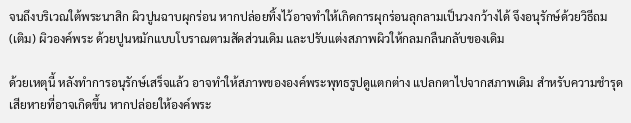จนถึงบริเวณใต้พระนาสิก ผิวปูนฉาบผุกร่อน หากปล่อยทิ้งไว้อาจทำให้เกิดการผุกร่อนลุกลามเป็นวงกว้างได้ จึงอนุรักษ์ด้วยวิธีถม (เติม) ผิวองค์พระ ด้วยปูนหมักแบบโบราณตามสัดส่วนเดิม และปรับแต่งสภาพผิวให้กลมกลืนกลับของเดิม

ด้วยเหตุนี้ หลังทำการอนุรักษ์เสร็จแล้ว อาจทำให้สภาพขององค์พระพุทธรูปดูแตกต่าง แปลกตาไปจากสภาพเดิม สำหรับความชำรุดเสียหายที่อาจเกิดขึ้น หากปล่อยให้องค์พระ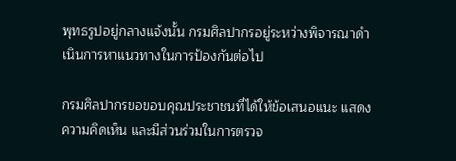พุทธรูปอยู่กลางแจ้งนั้น กรมศิลปากรอยู่ระหว่างพิจารณาดำเนินการหาแนวทางในการป้องกันต่อไป

กรมศิลปากรขอขอบคุณประชาชนที่ได้ให้ข้อเสนอแนะ แสดงความคิดเห็น และมีส่วนร่วมในการตรวจ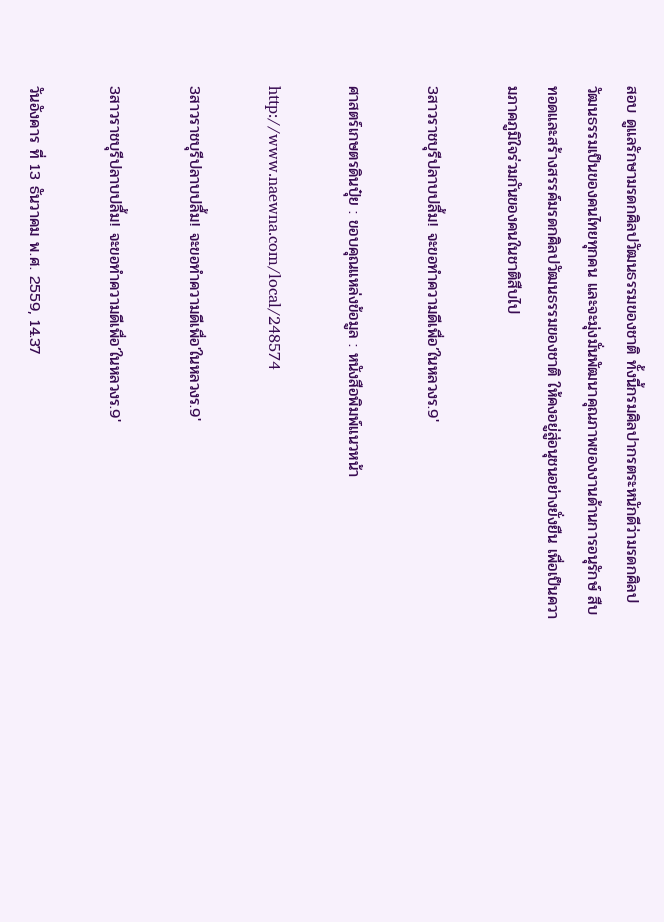สอบ ดูแลรักษามรดกศิลปวัฒนธรรมของชาติ ทั้งนี้กรมศิลปากรตระหนักดีว่ามรดกศิลปวัฒนธรรมเป็นของคนไทยทุกคน และจะมุ่งมั่นพัฒนาคุณภาพของงานด้านการอนุรักษ์ สืบทอดและสร้างสรรค์มรดกศิลปวัฒนธรรมของชาติ ให้คงอยู่สู่อนุชนอย่างยั่งยืน เพื่อเป็นความภาคภูมิใจร่วมกันของคนในชาติสืบไป

3สาวราชบุรีปลาบปลื้ม! จะขอทำความดีเพื่อ’ในหลวงร.9′

ศาสตร์เกษตรดินปุ๋ย : ขอบคุณแหล่งข้อมูล : หนังสือพิมพ์แนวหน้า

http://www.naewna.com/local/248574

3สาวราชบุรีปลาบปลื้ม! จะขอทำความดีเพื่อ'ในหลวงร.9'

3สาวราชบุรีปลาบปลื้ม! จะขอทำความดีเพื่อ’ในหลวงร.9′

วันอังคาร ที่ 13 ธันวาคม พ.ศ. 2559, 14.37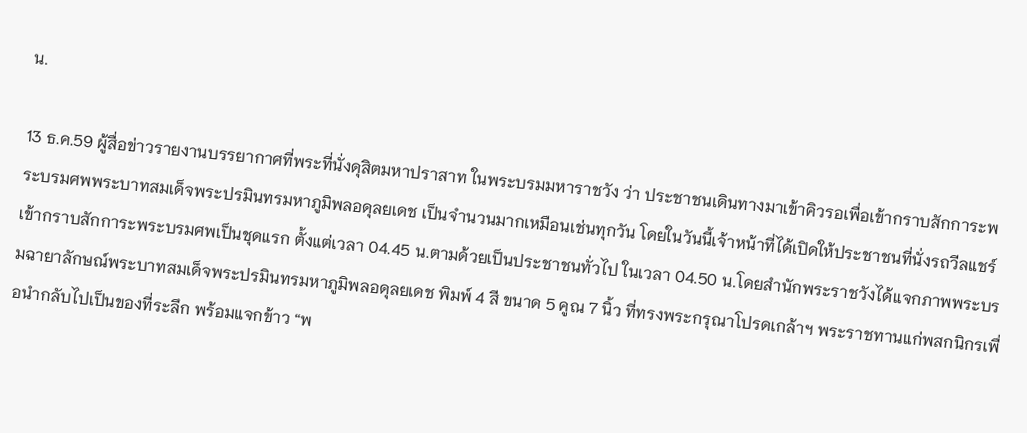น.

13 ธ.ค.59 ผู้สื่อข่าวรายงานบรรยากาศที่พระที่นั่งดุสิตมหาปราสาท ในพระบรมมหาราชวัง ว่า ประชาชนเดินทางมาเข้าคิวรอเพื่อเข้ากราบสักการะพระบรมศพพระบาทสมเด็จพระปรมินทรมหาภูมิพลอดุลยเดช เป็นจำนวนมากเหมือนเช่นทุกวัน โดยในวันนี้เจ้าหน้าที่ได้เปิดให้ประชาชนที่นั่งรถวีลแชร์เข้ากราบสักการะพระบรมศพเป็นชุดแรก ตั้งแต่เวลา 04.45 น.ตามด้วยเป็นประชาชนทั่วไป ในเวลา 04.50 น.โดยสำนักพระราชวังได้แจกภาพพระบรมฉายาลักษณ์พระบาทสมเด็จพระปรมินทรมหาภูมิพลอดุลยเดช พิมพ์ 4 สี ขนาด 5 คูณ 7 นิ้ว ที่ทรงพระกรุณาโปรดเกล้าฯ พระราชทานแก่พสกนิกรเพื่อนำกลับไปเป็นของที่ระลึก พร้อมแจกข้าว “พ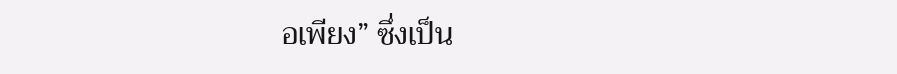อเพียง” ซึ่งเป็น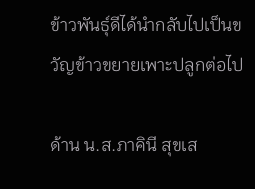ข้าวพันธุ์ดีได้นำกลับไปเป็นขวัญข้าวขยายเพาะปลูกต่อไป

ด้าน น.ส.ภาคินี สุขเส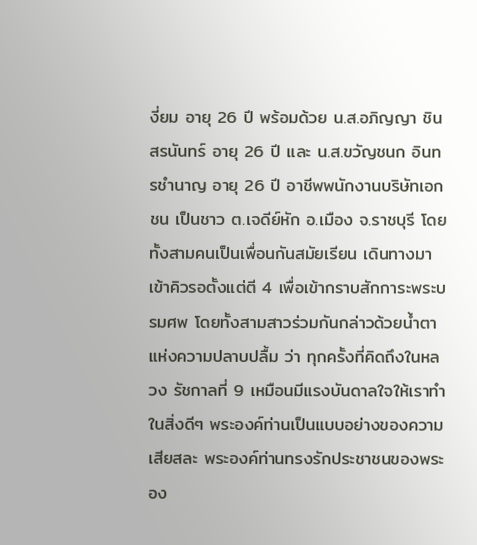งี่ยม อายุ 26 ปี พร้อมด้วย น.ส.อภิญญา ชินสรนันทร์ อายุ 26 ปี และ น.ส.ขวัญชนก อินทรชำนาญ อายุ 26 ปี อาชีพพนักงานบริษัทเอกชน เป็นชาว ต.เจดีย์หัก อ.เมือง จ.ราชบุรี โดยทั้งสามคนเป็นเพื่อนกันสมัยเรียน เดินทางมาเข้าคิวรอตั้งแต่ตี 4 เพื่อเข้ากราบสักการะพระบรมศพ โดยทั้งสามสาวร่วมกันกล่าวด้วยน้ำตาแห่งความปลาบปลื้ม ว่า ทุกครั้งที่คิดถึงในหลวง รัชกาลที่ 9 เหมือนมีแรงบันดาลใจให้เราทำในสิ่งดีๆ พระองค์ท่านเป็นแบบอย่างของความเสียสละ พระองค์ท่านทรงรักประชาชนของพระอง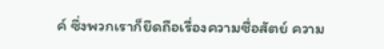ค์ ซึ่งพวกเราก็ยึดถือเรื่องความซื่อสัตย์ ความ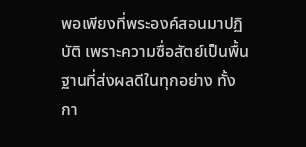พอเพียงที่พระองค์สอนมาปฏิบัติ เพราะความซื่อสัตย์เป็นพื้นฐานที่ส่งผลดีในทุกอย่าง ทั้งกา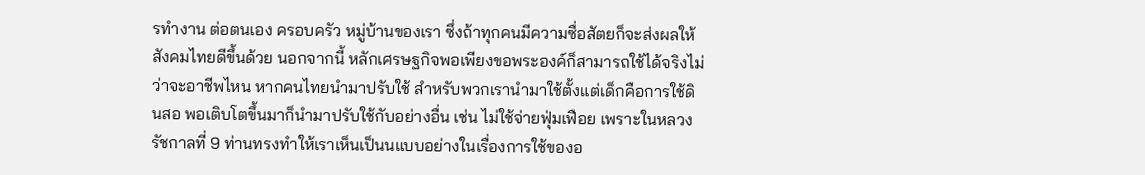รทำงาน ต่อตนเอง ครอบครัว หมู่บ้านของเรา ซึ่งถ้าทุกคนมีความซื่อสัตยก็จะส่งผลให้สังคมไทยดีขึ้นด้วย นอกจากนี้ หลักเศรษฐกิจพอเพียงขอพระองค์ก็สามารถใช้ได้จริงไม่ว่าจะอาชีพไหน หากคนไทยนำมาปรับใช้ สำหรับพวกเรานำมาใช้ตั้งแต่เด็กคือการใช้ดินสอ พอเติบโตขึ้นมาก็นำมาปรับใช้กับอย่างอื่น เช่น ไม่ใช้จ่ายฟุ่มเฟือย เพราะในหลวง รัชกาลที่ 9 ท่านทรงทำให้เราเห็นเป็นนแบบอย่างในเรื่องการใช้ของอ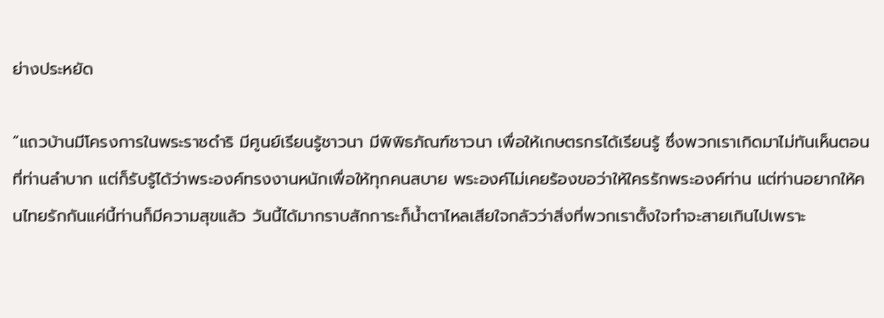ย่างประหยัด

“แถวบ้านมีโครงการในพระราชดำริ มีศูนย์เรียนรู้ชาวนา มีพิพิธภัณฑ์ชาวนา เพื่อให้เกษตรกรได้เรียนรู้ ซึ่งพวกเราเกิดมาไม่ทันเห็นตอนที่ท่านลำบาก แต่ก็รับรู้ได้ว่าพระองค์ทรงงานหนักเพื่อให้ทุกคนสบาย พระองค์ไม่เคยร้องขอว่าให้ใครรักพระองค์ท่าน แต่ท่านอยากให้คนไทยรักกันแค่นี้ท่านก็มีความสุขแล้ว วันนี้ได้มากราบสักการะก็น้ำตาไหลเสียใจกลัวว่าสิ่งที่พวกเราตั้งใจทำจะสายเกินไปเพราะ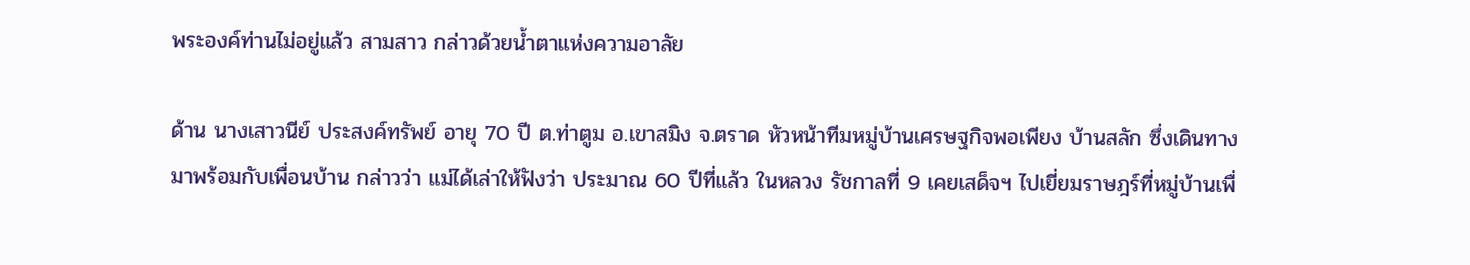พระองค์ท่านไม่อยู่แล้ว สามสาว กล่าวด้วยน้ำตาแห่งความอาลัย

ด้าน นางเสาวนีย์ ประสงค์ทรัพย์ อายุ 70 ปี ต.ท่าตูม อ.เขาสมิง จ.ตราด หัวหน้าทีมหมู่บ้านเศรษฐกิจพอเพียง บ้านสลัก ซึ่งเดินทางมาพร้อมกับเพื่อนบ้าน กล่าวว่า แม่ได้เล่าให้ฟังว่า ประมาณ 60 ปีที่แล้ว ในหลวง รัชกาลที่ 9 เคยเสด็จฯ ไปเยี่ยมราษฎร์ที่หมู่บ้านเพื่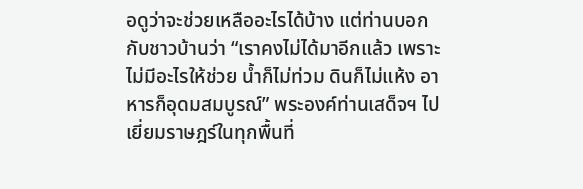อดูว่าจะช่วยเหลืออะไรได้บ้าง แต่ท่านบอกกับชาวบ้านว่า “เราคงไม่ได้มาอีกแล้ว เพราะไม่มีอะไรให้ช่วย น้ำก็ไม่ท่วม ดินก็ไม่แห้ง อาหารก็อุดมสมบูรณ์” พระองค์ท่านเสด็จฯ ไปเยี่ยมราษฎร์ในทุกพื้นที่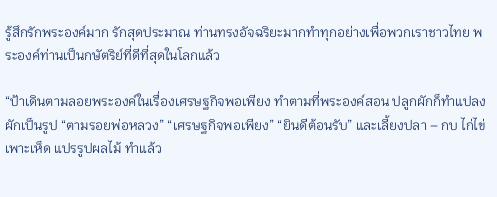รู้สึกรักพระองค์มาก รักสุดประมาณ ท่านทรงอัจฉริยะมากทำทุกอย่างเพื่อพวกเราชาวไทย พระองค์ท่านเป็นกษัตริย์ที่ดีที่สุดในโลกแล้ว

“ป้าเดินตามลอยพระองค์ในเรื่องเศรษฐกิจพอเพียง ทำตามที่พระองค์สอน ปลูกผักก็ทำแปลงผักเป็นรูป “ตามรอยพ่อหลวง” “เศรษฐกิจพอเพียง” “ยินดีต้อนรับ” และเลี้ยงปลา – กบ ไก่ไข่ เพาะเห็ด แปรรูปผลไม้ ทำแล้ว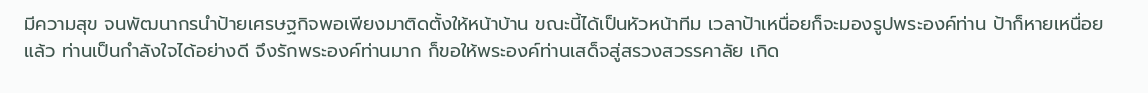มีความสุข จนพัฒนากรนำป้ายเศรษฐกิจพอเพียงมาติดตั้งให้หน้าบ้าน ขณะนี้ได้เป็นหัวหน้าทีม เวลาป้าเหนื่อยก็จะมองรูปพระองค์ท่าน ป้าก็หายเหนื่อยแล้ว ท่านเป็นกำลังใจได้อย่างดี จึงรักพระองค์ท่านมาก ก็ขอให้พระองค์ท่านเสด็จสู่สรวงสวรรคาลัย เกิด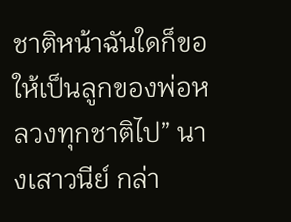ชาติหน้าฉันใดก็ขอให้เป็นลูกของพ่อหลวงทุกชาติไป” นางเสาวนีย์ กล่า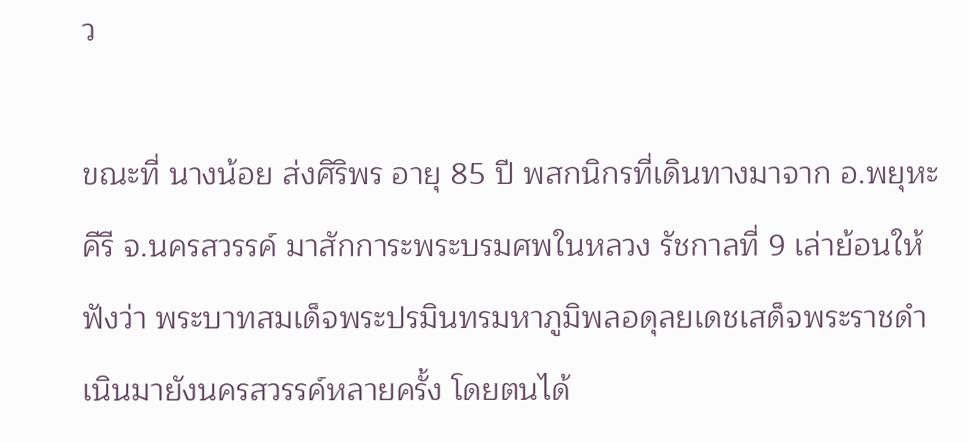ว

ขณะที่ นางน้อย ส่งศิริพร อายุ 85 ปี พสกนิกรที่เดินทางมาจาก อ.พยุหะคีรี จ.นครสวรรค์ มาสักการะพระบรมศพในหลวง รัชกาลที่ 9 เล่าย้อนให้ฟังว่า พระบาทสมเด็จพระปรมินทรมหาภูมิพลอดุลยเดชเสด็จพระราชดำเนินมายังนครสวรรค์หลายครั้ง โดยตนได้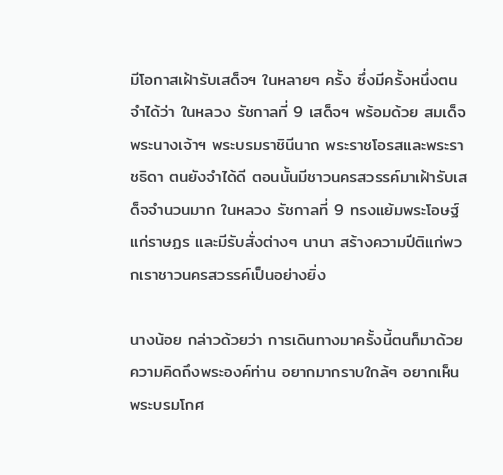มีโอกาสเฝ้ารับเสด็จฯ ในหลายๆ ครั้ง ซึ่งมีครั้งหนึ่งตนจำได้ว่า ในหลวง รัชกาลที่ 9 เสด็จฯ พร้อมด้วย สมเด็จพระนางเจ้าฯ พระบรมราชินีนาถ พระราชโอรสและพระราชธิดา ตนยังจำได้ดี ตอนนั้นมีชาวนครสวรรค์มาเฝ้ารับเสด็จจำนวนมาก ในหลวง รัชกาลที่ 9 ทรงแย้มพระโอษฐ์แก่ราษฏร และมีรับสั่งต่างๆ นานา สร้างความปีติแก่พวกเราชาวนครสวรรค์เป็นอย่างยิ่ง

นางน้อย กล่าวด้วยว่า การเดินทางมาครั้งนี้ตนก็มาด้วยความคิดถึงพระองค์ท่าน อยากมากราบใกล้ๆ อยากเห็นพระบรมโกศ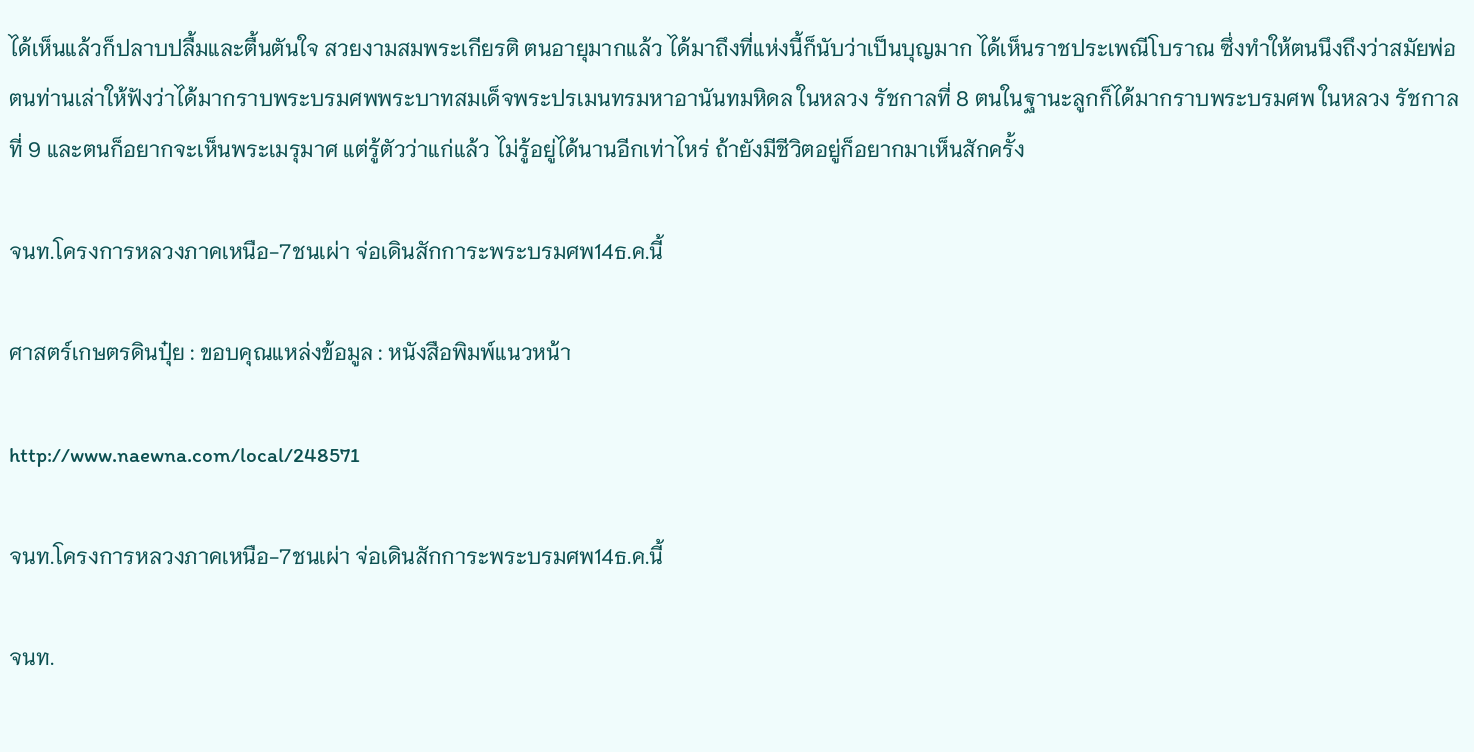ได้เห็นแล้วก็ปลาบปลื้มและตื้นตันใจ สวยงามสมพระเกียรติ ตนอายุมากแล้ว ได้มาถึงที่แห่งนี้ก็นับว่าเป็นบุญมาก ได้เห็นราชประเพณีโบราณ ซึ่งทำให้ตนนึงถึงว่าสมัยพ่อตนท่านเล่าให้ฟังว่าได้มากราบพระบรมศพพระบาทสมเด็จพระปรเมนทรมหาอานันทมหิดล ในหลวง รัชกาลที่ 8 ตนในฐานะลูกก็ได้มากราบพระบรมศพ ในหลวง รัชกาลที่ 9 และตนก็อยากจะเห็นพระเมรุมาศ แต่รู้ตัวว่าแก่แล้ว ไม่รู้อยู่ได้นานอีกเท่าไหร่ ถ้ายังมีชีวิตอยู่ก็อยากมาเห็นสักครั้ง

จนท.โครงการหลวงภาคเหนือ-7ชนเผ่า จ่อเดินสักการะพระบรมศพ14ธ.ค.นี้

ศาสตร์เกษตรดินปุ๋ย : ขอบคุณแหล่งข้อมูล : หนังสือพิมพ์แนวหน้า

http://www.naewna.com/local/248571

จนท.โครงการหลวงภาคเหนือ-7ชนเผ่า จ่อเดินสักการะพระบรมศพ14ธ.ค.นี้

จนท.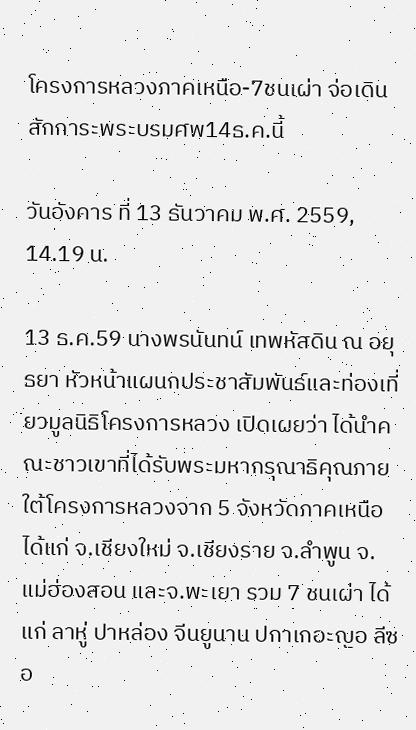โครงการหลวงภาคเหนือ-7ชนเผ่า จ่อเดินสักการะพระบรมศพ14ธ.ค.นี้

วันอังคาร ที่ 13 ธันวาคม พ.ศ. 2559, 14.19 น.

13 ธ.ค.59 นางพรนันทน์ เทพหัสดิน ณ อยุธยา หัวหน้าแผนกประชาสัมพันธ์และท่องเที่ยวมูลนิธิโครงการหลวง เปิดเผยว่า ได้นำคณะชาวเขาที่ได้รับพระมหากรุณาธิคุณภายใต้โครงการหลวงจาก 5 จังหวัดภาคเหนือ ได้แก่ จ.เชียงใหม่ จ.เชียงราย จ.ลำพูน จ.แม่ฮ่องสอน และจ.พะเยา รวม 7 ชนเผ่า ได้แก่ ลาหู่ ปาหล่อง จีนยูนาน ปกาเกอะญอ ลีซอ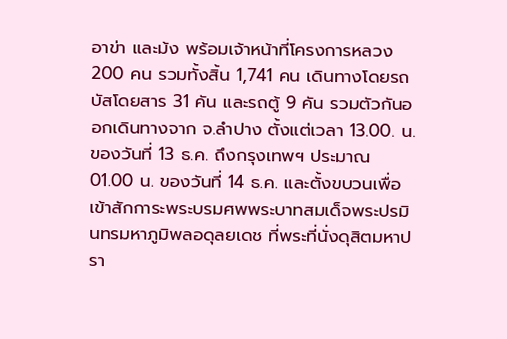อาข่า และม้ง พร้อมเจ้าหน้าที่โครงการหลวง 200 คน รวมทั้งสิ้น 1,741 คน เดินทางโดยรถบัสโดยสาร 31 คัน และรถตู้ 9 คัน รวมตัวกันออกเดินทางจาก จ.ลำปาง ตั้งแต่เวลา 13.00. น. ของวันที่ 13 ธ.ค. ถึงกรุงเทพฯ ประมาณ 01.00 น. ของวันที่ 14 ธ.ค. และตั้งขบวนเพื่อเข้าสักการะพระบรมศพพระบาทสมเด็จพระปรมินทรมหาภูมิพลอดุลยเดช ที่พระที่นั่งดุสิตมหาปรา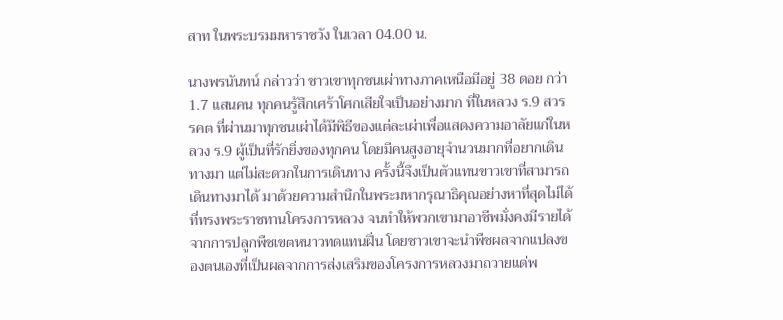สาท ในพระบรมมหาราชวัง ในเวลา 04.00 น.

นางพรนันทน์ กล่าวว่า ชาวเขาทุกชนเผ่าทางภาคเหนือมีอยู่ 38 ดอย กว่า 1.7 แสนคน ทุกคนรู้สึกเศร้าโศกเสียใจเป็นอย่างมาก ที่ในหลวง ร.9 สวรรคต ที่ผ่านมาทุกชนเผ่าได้มีพิธีของแต่ละเผ่าเพื่อแสดงความอาลัยแก่ในหลวง ร.9 ผู้เป็นที่รักยิ่งของทุกคน โดยมีคนสูงอายุจำนวนมากที่อยากเดินทางมา แต่ไม่สะดวกในการเดินทาง ครั้งนี้จึงเป็นตัวแทนขาวเขาที่สามารถเดินทางมาได้ มาด้วยความสำนึกในพระมหากรุณาธิคุณอย่างหาที่สุดไม่ได้ ที่ทรงพระราชทานโครงการหลวง จนทำให้พวกเขามาอาชีพมั่งคงมีรายได้ จากการปลูกพืชเขตหนาวทดแทนฝิ่น โดยชาวเขาจะนำพืชผลจากแปลงของตนเองที่เป็นผลจากการส่งเสริมของโครงการหลวงมาถวายแด่พ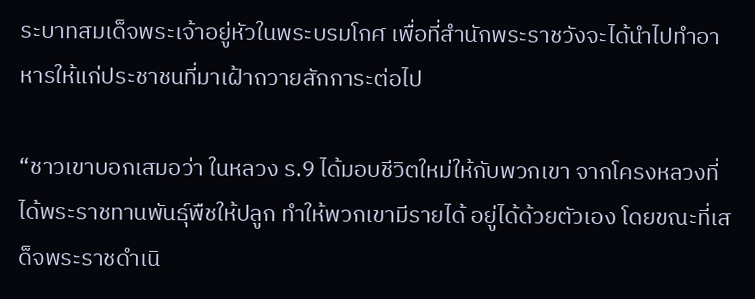ระบาทสมเด็จพระเจ้าอยู่หัวในพระบรมโกศ เพื่อที่สํานักพระราชวังจะได้นําไปทําอาหารให้แก่ประชาชนที่มาเฝ้าถวายสักการะต่อไป

“ชาวเขาบอกเสมอว่า ในหลวง ร.9 ได้มอบชีวิตใหม่ให้กับพวกเขา จากโครงหลวงที่ได้พระราชทานพันธุ์พืชให้ปลูก ทำให้พวกเขามีรายได้ อยู่ได้ด้วยตัวเอง โดยขณะที่เสด็จพระราชดำเนิ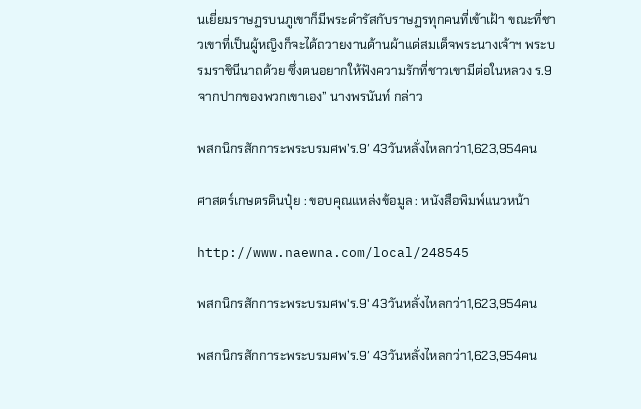นเยี่ยมราษฏรบนภูเขาก็มีพระดำรัสกับราษฏรทุกคนที่เข้าเฝ้า ขณะที่ชาวเขาที่เป็นผู้หญิงก็จะได้ถวายงานด้านผ้าแด่สมเด็จพระนางเจ้าฯ พระบรมราชินีนาถด้วย ซึ่งตนอยากให้ฟังความรักที่ชาวเขามีต่อในหลวง ร.9 จากปากของพวกเขาเอง” นางพรนันท์ กล่าว

พสกนิกรสักการะพระบรมศพ’ร.9′ 43วันหลั่งไหลกว่า1,623,954คน

ศาสตร์เกษตรดินปุ๋ย : ขอบคุณแหล่งข้อมูล : หนังสือพิมพ์แนวหน้า

http://www.naewna.com/local/248545

พสกนิกรสักการะพระบรมศพ'ร.9' 43วันหลั่งไหลกว่า1,623,954คน

พสกนิกรสักการะพระบรมศพ’ร.9′ 43วันหลั่งไหลกว่า1,623,954คน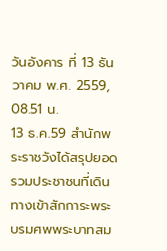วันอังคาร ที่ 13 ธันวาคม พ.ศ. 2559, 08.51 น.
13 ธ.ค.59 สำนักพระราชวังได้สรุปยอดรวมประชาชนที่เดินทางเข้าสักการะพระบรมศพพระบาทสม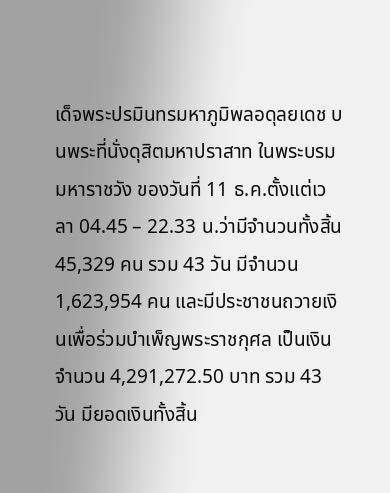เด็จพระปรมินทรมหาภูมิพลอดุลยเดช บนพระที่นั่งดุสิตมหาปราสาท ในพระบรมมหาราชวัง ของวันที่ 11 ธ.ค.ตั้งแต่เวลา 04.45 – 22.33 น.ว่ามีจำนวนทั้งสิ้น 45,329 คน รวม 43 วัน มีจำนวน 1,623,954 คน และมีประชาชนถวายเงินเพื่อร่วมบำเพ็ญพระราชกุศล เป็นเงินจำนวน 4,291,272.50 บาท รวม 43 วัน มียอดเงินทั้งสิ้น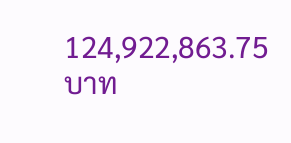124,922,863.75 บาท